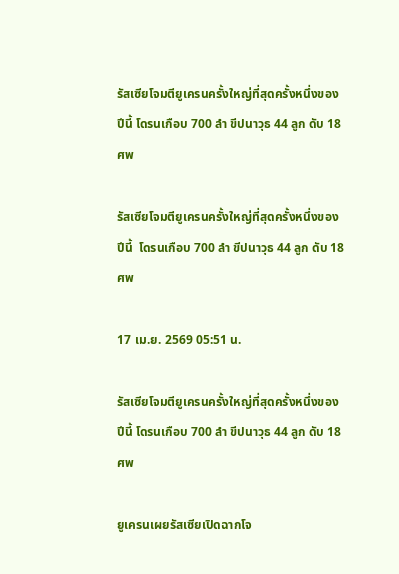รัสเซียโจมตียูเครนครั้งใหญ่ที่สุดครั้งหนึ่งของปีนี้ โดรนเกือบ 700 ลำ ขีปนาวุธ 44 ลูก ดับ 18 ศพ

รัสเซียโจมตียูเครนครั้งใหญ่ที่สุดครั้งหนึ่งของปีนี้  โดรนเกือบ 700 ลำ ขีปนาวุธ 44 ลูก ดับ 18 ศพ

17 เม.ย. 2569 05:51 น.

รัสเซียโจมตียูเครนครั้งใหญ่ที่สุดครั้งหนึ่งของปีนี้ โดรนเกือบ 700 ลำ ขีปนาวุธ 44 ลูก ดับ 18 ศพ

ยูเครนเผยรัสเซียเปิดฉากโจ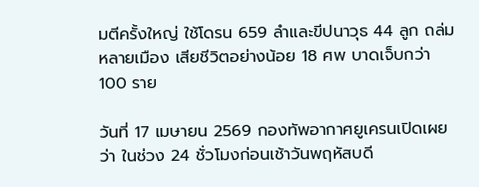มตีครั้งใหญ่ ใช้โดรน 659 ลำและขีปนาวุธ 44 ลูก ถล่มหลายเมือง เสียชีวิตอย่างน้อย 18 ศพ บาดเจ็บกว่า 100 ราย

วันที่ 17 เมษายน 2569 กองทัพอากาศยูเครนเปิดเผยว่า ในช่วง 24 ชั่วโมงก่อนเช้าวันพฤหัสบดี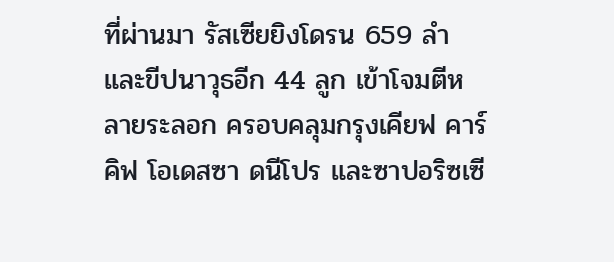ที่ผ่านมา รัสเซียยิงโดรน 659 ลำ และขีปนาวุธอีก 44 ลูก เข้าโจมตีหลายระลอก ครอบคลุมกรุงเคียฟ คาร์คิฟ โอเดสซา ดนีโปร และซาปอริซเซี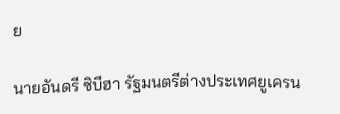ย

นายอันดรี ซิบีฮา รัฐมนตรีต่างประเทศยูเครน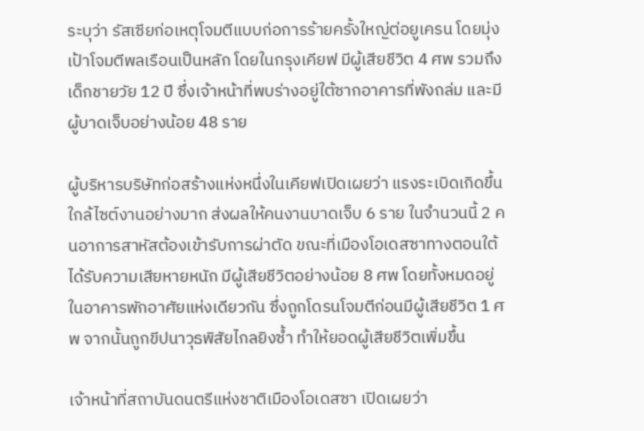ระบุว่า รัสเซียก่อเหตุโจมตีแบบก่อการร้ายครั้งใหญ่ต่อยูเครน โดยมุ่งเป้าโจมตีพลเรือนเป็นหลัก โดยในกรุงเคียฟ มีผู้เสียชีวิต 4 ศพ รวมถึงเด็กชายวัย 12 ปี ซึ่งเจ้าหน้าที่พบร่างอยู่ใต้ซากอาคารที่พังถล่ม และมีผู้บาดเจ็บอย่างน้อย 48 ราย

ผู้บริหารบริษัทก่อสร้างแห่งหนึ่งในเคียฟเปิดเผยว่า แรงระเบิดเกิดขึ้นใกล้ไซต์งานอย่างมาก ส่งผลให้คนงานบาดเจ็บ 6 ราย ในจำนวนนี้ 2 คนอาการสาหัสต้องเข้ารับการผ่าตัด ขณะที่เมืองโอเดสซาทางตอนใต้ได้รับความเสียหายหนัก มีผู้เสียชีวิตอย่างน้อย 8 ศพ โดยทั้งหมดอยู่ในอาคารพักอาศัยแห่งเดียวกัน ซึ่งถูกโดรนโจมตีก่อนมีผู้เสียชีวิต 1 ศพ จากนั้นถูกขีปนาวุธพิสัยไกลยิงซ้ำ ทำให้ยอดผู้เสียชีวิตเพิ่มขึ้น

เจ้าหน้าที่สถาบันดนตรีแห่งชาติเมืองโอเดสซา เปิดเผยว่า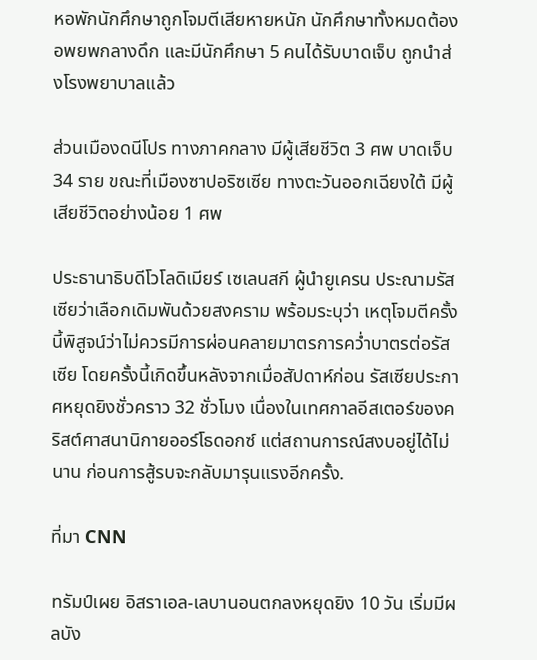หอพักนักศึกษาถูกโจมตีเสียหายหนัก นักศึกษาทั้งหมดต้องอพยพกลางดึก และมีนักศึกษา 5 คนได้รับบาดเจ็บ ถูกนำส่งโรงพยาบาลแล้ว

ส่วนเมืองดนีโปร ทางภาคกลาง มีผู้เสียชีวิต 3 ศพ บาดเจ็บ 34 ราย ขณะที่เมืองซาปอริซเซีย ทางตะวันออกเฉียงใต้ มีผู้เสียชีวิตอย่างน้อย 1 ศพ

ประธานาธิบดีโวโลดิเมียร์ เซเลนสกี ผู้นำยูเครน ประณามรัสเซียว่าเลือกเดิมพันด้วยสงคราม พร้อมระบุว่า เหตุโจมตีครั้งนี้พิสูจน์ว่าไม่ควรมีการผ่อนคลายมาตรการคว่ำบาตรต่อรัสเซีย โดยครั้งนี้เกิดขึ้นหลังจากเมื่อสัปดาห์ก่อน รัสเซียประกาศหยุดยิงชั่วคราว 32 ชั่วโมง เนื่องในเทศกาลอีสเตอร์ของคริสต์ศาสนานิกายออร์โธดอกซ์ แต่สถานการณ์สงบอยู่ได้ไม่นาน ก่อนการสู้รบจะกลับมารุนแรงอีกครั้ง.

ที่มา CNN

ทรัมป์เผย อิสราเอล-เลบานอนตกลงหยุดยิง 10 วัน เริ่มมีผลบัง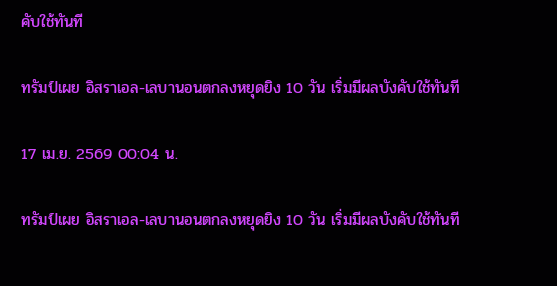คับใช้ทันที

ทรัมป์เผย อิสราเอล-เลบานอนตกลงหยุดยิง 10 วัน เริ่มมีผลบังคับใช้ทันที

17 เม.ย. 2569 00:04 น.

ทรัมป์เผย อิสราเอล-เลบานอนตกลงหยุดยิง 10 วัน เริ่มมีผลบังคับใช้ทันที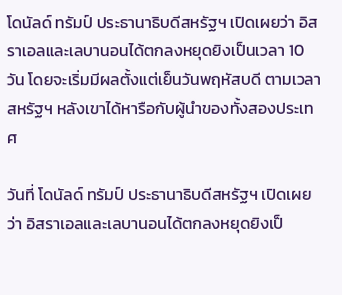โดนัลด์ ทรัมป์ ประธานาธิบดีสหรัฐฯ เปิดเผยว่า อิสราเอลและเลบานอนได้ตกลงหยุดยิงเป็นเวลา 10 วัน โดยจะเริ่มมีผลตั้งแต่เย็นวันพฤหัสบดี ตามเวลาสหรัฐฯ หลังเขาได้หารือกับผู้นำของทั้งสองประเทศ

วันที่ โดนัลด์ ทรัมป์ ประธานาธิบดีสหรัฐฯ เปิดเผยว่า อิสราเอลและเลบานอนได้ตกลงหยุดยิงเป็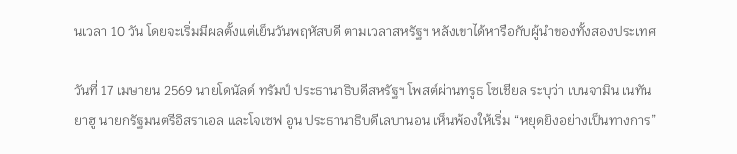นเวลา 10 วัน โดยจะเริ่มมีผลตั้งแต่เย็นวันพฤหัสบดี ตามเวลาสหรัฐฯ หลังเขาได้หารือกับผู้นำของทั้งสองประเทศ

วันที่ 17 เมษายน 2569 นายโดนัลด์ ทรัมป์ ประธานาธิบดีสหรัฐฯ โพสต์ผ่านทรูธ โซเชียล ระบุว่า เบนจามิน เนทันยาฮู นายกรัฐมนตรีอิสราเอล และโจเซฟ อูน ประธานาธิบดีเลบานอน เห็นพ้องให้เริ่ม “หยุดยิงอย่างเป็นทางการ”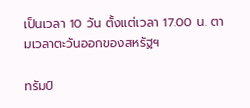เป็นเวลา 10 วัน ตั้งแต่เวลา 17.00 น. ตามเวลาตะวันออกของสหรัฐฯ

ทรัมป์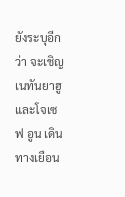ยังระบุอีกว่า จะเชิญเนทันยาฮูและโจเซฟ อูน เดินทางเยือน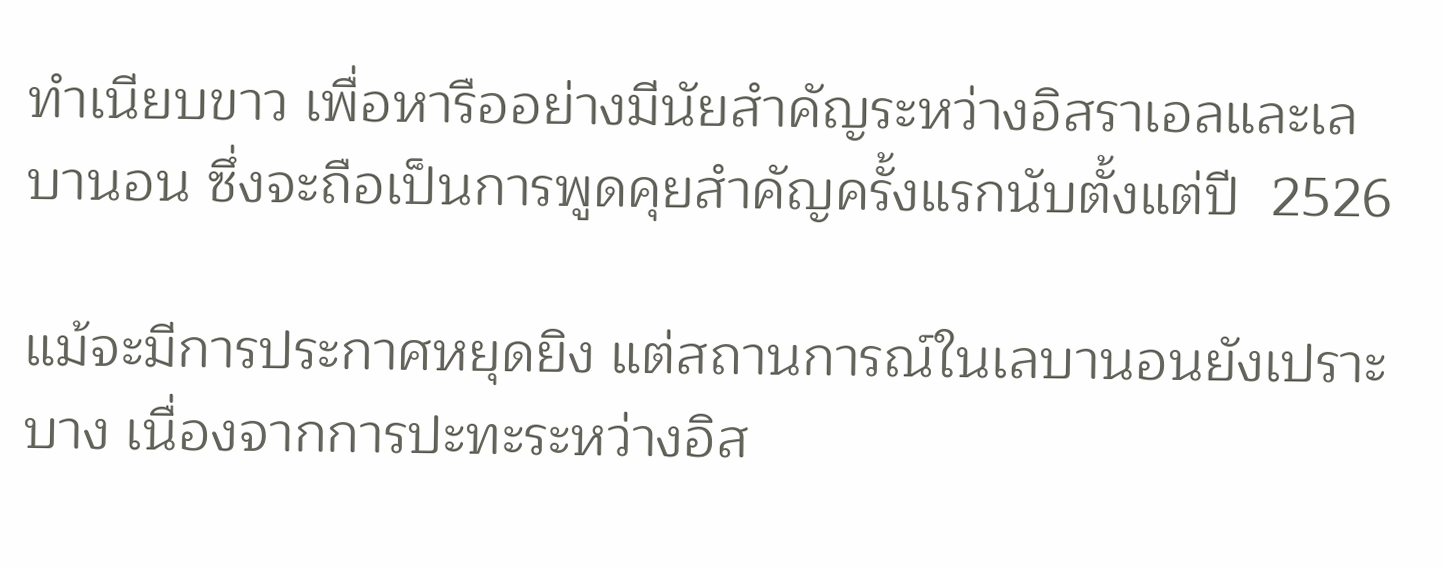ทำเนียบขาว เพื่อหารืออย่างมีนัยสำคัญระหว่างอิสราเอลและเลบานอน ซึ่งจะถือเป็นการพูดคุยสำคัญครั้งแรกนับตั้งแต่ปี  2526

แม้จะมีการประกาศหยุดยิง แต่สถานการณ์ในเลบานอนยังเปราะบาง เนื่องจากการปะทะระหว่างอิส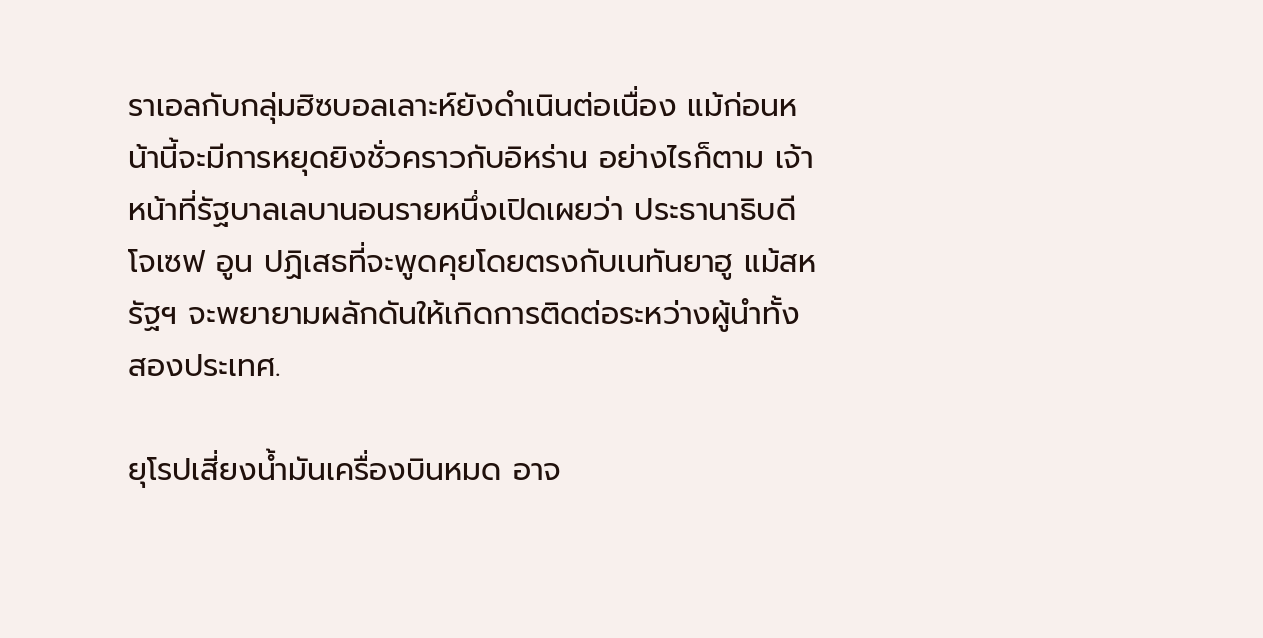ราเอลกับกลุ่มฮิซบอลเลาะห์ยังดำเนินต่อเนื่อง แม้ก่อนหน้านี้จะมีการหยุดยิงชั่วคราวกับอิหร่าน อย่างไรก็ตาม เจ้าหน้าที่รัฐบาลเลบานอนรายหนึ่งเปิดเผยว่า ประธานาธิบดีโจเซฟ อูน ปฏิเสธที่จะพูดคุยโดยตรงกับเนทันยาฮู แม้สหรัฐฯ จะพยายามผลักดันให้เกิดการติดต่อระหว่างผู้นำทั้งสองประเทศ.

ยุโรปเสี่ยงน้ำมันเครื่องบินหมด อาจ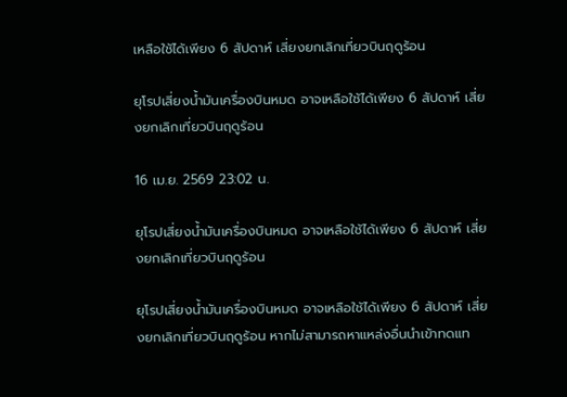เหลือใช้ได้เพียง 6 สัปดาห์ เสี่ยงยกเลิกเที่ยวบินฤดูร้อน

ยุโรปเสี่ยงน้ำมันเครื่องบินหมด อาจเหลือใช้ได้เพียง 6 สัปดาห์ เสี่ยงยกเลิกเที่ยวบินฤดูร้อน

16 เม.ย. 2569 23:02 น.

ยุโรปเสี่ยงน้ำมันเครื่องบินหมด อาจเหลือใช้ได้เพียง 6 สัปดาห์ เสี่ยงยกเลิกเที่ยวบินฤดูร้อน

ยุโรปเสี่ยงน้ำมันเครื่องบินหมด อาจเหลือใช้ได้เพียง 6 สัปดาห์ เสี่ยงยกเลิกเที่ยวบินฤดูร้อน หากไม่สามารถหาแหล่งอื่นนำเข้าทดแท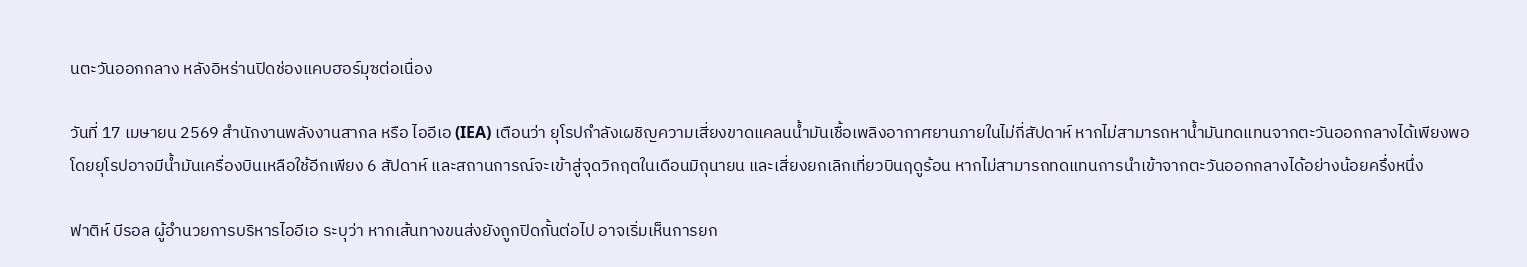นตะวันออกกลาง หลังอิหร่านปิดช่องแคบฮอร์มุซต่อเนื่อง

วันที่ 17 เมษายน 2569 สำนักงานพลังงานสากล หรือ ไออีเอ (IEA) เตือนว่า ยุโรปกำลังเผชิญความเสี่ยงขาดแคลนน้ำมันเชื้อเพลิงอากาศยานภายในไม่กี่สัปดาห์ หากไม่สามารถหาน้ำมันทดแทนจากตะวันออกกลางได้เพียงพอ โดยยุโรปอาจมีน้ำมันเครื่องบินเหลือใช้อีกเพียง 6 สัปดาห์ และสถานการณ์จะเข้าสู่จุดวิกฤตในเดือนมิถุนายน และเสี่ยงยกเลิกเที่ยวบินฤดูร้อน หากไม่สามารถทดแทนการนำเข้าจากตะวันออกกลางได้อย่างน้อยครึ่งหนึ่ง

ฟาติห์ บีรอล ผู้อำนวยการบริหารไออีเอ ระบุว่า หากเส้นทางขนส่งยังถูกปิดกั้นต่อไป อาจเริ่มเห็นการยก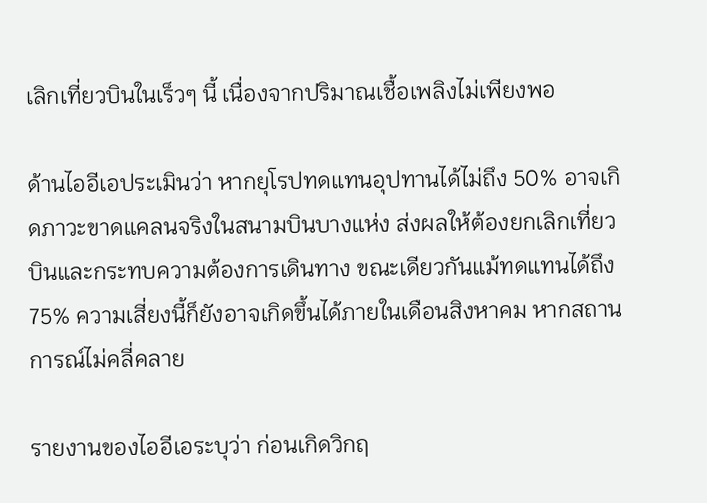เลิกเที่ยวบินในเร็วๆ นี้ เนื่องจากปริมาณเชื้อเพลิงไม่เพียงพอ

ด้านไออีเอประเมินว่า หากยุโรปทดแทนอุปทานได้ไม่ถึง 50% อาจเกิดภาวะขาดแคลนจริงในสนามบินบางแห่ง ส่งผลให้ต้องยกเลิกเที่ยวบินและกระทบความต้องการเดินทาง ขณะเดียวกันแม้ทดแทนได้ถึง 75% ความเสี่ยงนี้ก็ยังอาจเกิดขึ้นได้ภายในเดือนสิงหาคม หากสถานการณ์ไม่คลี่คลาย

รายงานของไออีเอระบุว่า ก่อนเกิดวิกฤ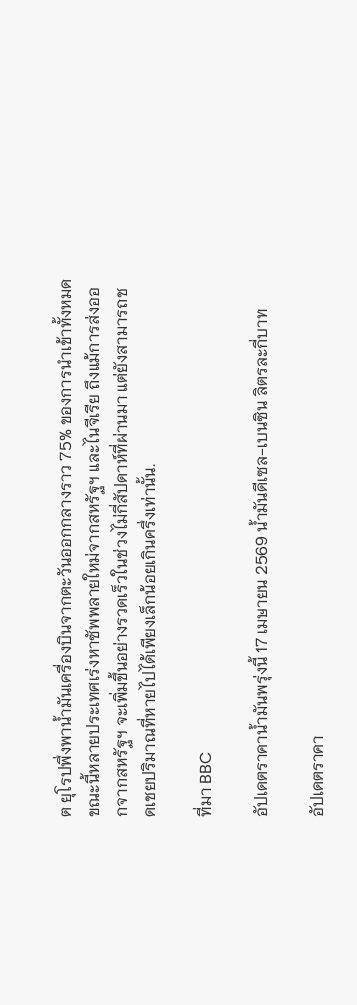ต ยุโรปพึ่งพาน้ำมันเครื่องบินจากตะวันออกกลางราว 75% ของการนำเข้าทั้งหมด ขณะนี้หลายประเทศเร่งหาซัพพลายใหม่จากสหรัฐฯ และไนจีเรีย ถึงแม้การส่งออกจากสหรัฐฯ จะเพิ่มขึ้นอย่างรวดเร็วในช่วงไม่กี่สัปดาห์ที่ผ่านมา แต่ยังสามารถชดเชยปริมาณที่หายไปได้เพียงเล็กน้อยเกินครึ่งเท่านั้น.

ที่มา BBC

อัปเดตราคาน้ำมันพรุ่งนี้ 17 เมษายน 2569 น้ำมันดีเซล-เบนซิน ลิตรละกี่บาท

อัปเดตราคา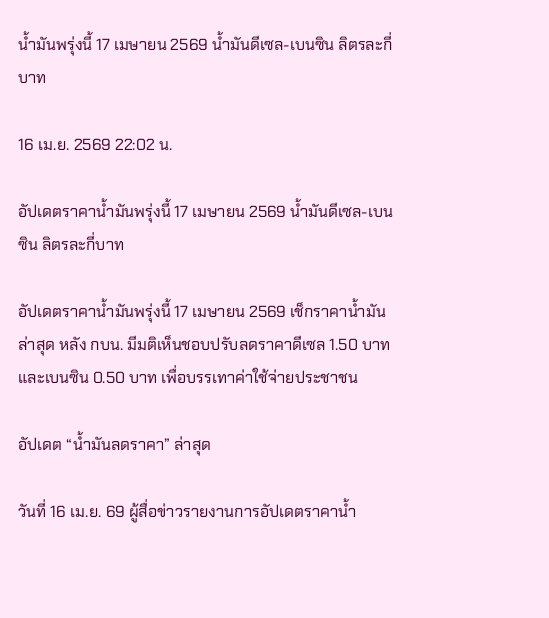น้ำมันพรุ่งนี้ 17 เมษายน 2569 น้ำมันดีเซล-เบนซิน ลิตรละกี่บาท

16 เม.ย. 2569 22:02 น.

อัปเดตราคาน้ำมันพรุ่งนี้ 17 เมษายน 2569 น้ำมันดีเซล-เบนซิน ลิตรละกี่บาท

อัปเดตราคาน้ำมันพรุ่งนี้ 17 เมษายน 2569 เช็กราคาน้ำมันล่าสุด หลัง กบน. มีมติเห็นชอบปรับลดราคาดีเซล 1.50 บาท และเบนซิน 0.50 บาท เพื่อบรรเทาค่าใช้จ่ายประชาชน

อัปเดต “น้ำมันลดราคา” ล่าสุด

วันที่ 16 เม.ย. 69 ผู้สื่อข่าวรายงานการอัปเดตราคาน้ำ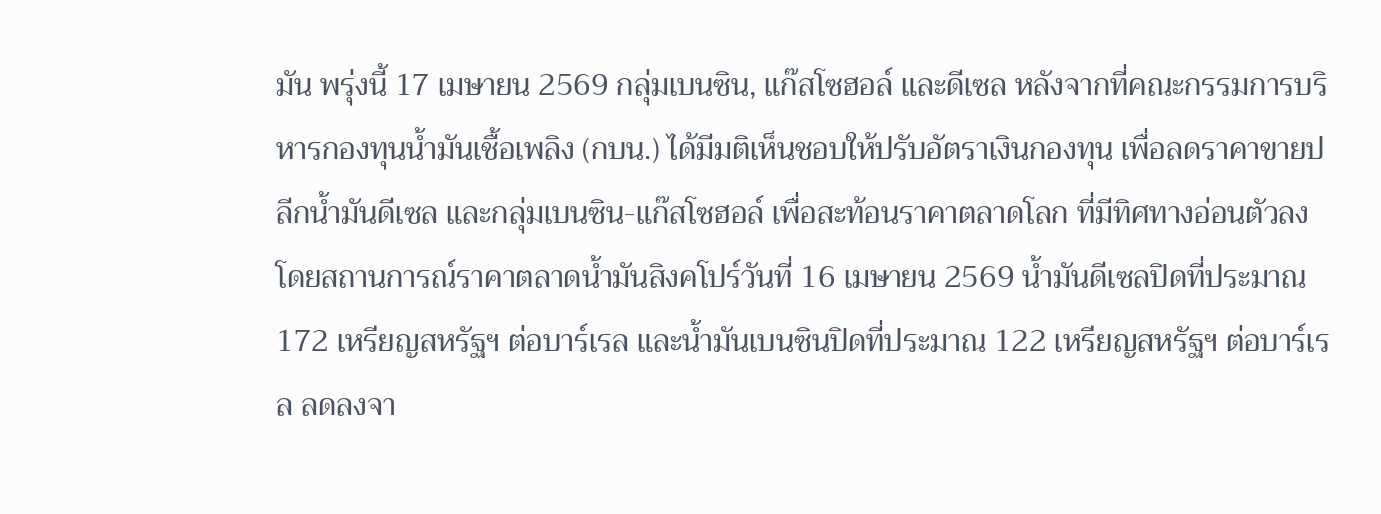มัน พรุ่งนี้ 17 เมษายน 2569 กลุ่มเบนซิน, แก๊สโซฮอล์ และดีเซล หลังจากที่คณะกรรมการบริหารกองทุนน้ำมันเชื้อเพลิง (กบน.) ได้มีมติเห็นชอบให้ปรับอัตราเงินกองทุน เพื่อลดราคาขายปลีกน้ำมันดีเซล และกลุ่มเบนซิน-แก๊สโซฮอล์ เพื่อสะท้อนราคาตลาดโลก ที่มีทิศทางอ่อนตัวลง โดยสถานการณ์ราคาตลาดน้ำมันสิงคโปร์วันที่ 16 เมษายน 2569 น้ำมันดีเซลปิดที่ประมาณ 172 เหรียญสหรัฐฯ ต่อบาร์เรล และน้ำมันเบนซินปิดที่ประมาณ 122 เหรียญสหรัฐฯ ต่อบาร์เรล ลดลงจา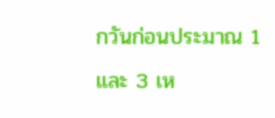กวันก่อนประมาณ 1 และ 3 เห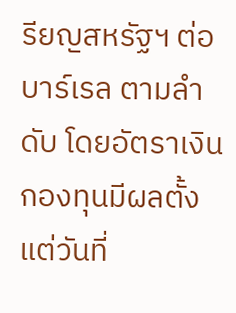รียญสหรัฐฯ ต่อบาร์เรล ตามลำดับ โดยอัตราเงินกองทุนมีผลตั้งแต่วันที่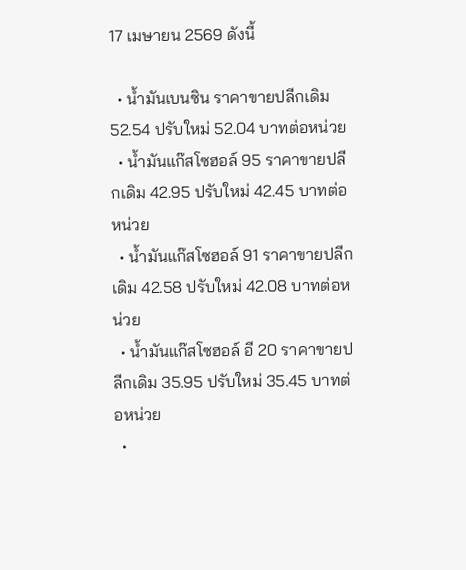17 เมษายน 2569 ดังนี้

  • น้ำมันเบนซิน ราคาขายปลีกเดิม 52.54 ปรับใหม่ 52.04 บาทต่อหน่วย
  • น้ำมันแก๊สโซฮอล์ 95 ราคาขายปลีกเดิม 42.95 ปรับใหม่ 42.45 บาทต่อหน่วย
  • น้ำมันแก๊สโซฮอล์ 91 ราคาขายปลีกเดิม 42.58 ปรับใหม่ 42.08 บาทต่อหน่วย
  • น้ำมันแก๊สโซฮอล์ อี 20 ราคาขายปลีกเดิม 35.95 ปรับใหม่ 35.45 บาทต่อหน่วย
  •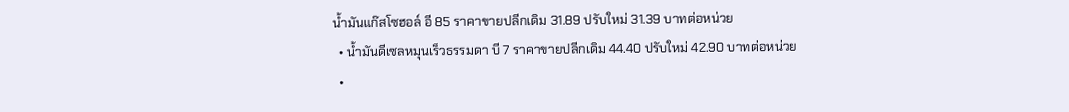น้ำมันแก๊สโซฮอล์ อี 85 ราคาขายปลีกเดิม 31.89 ปรับใหม่ 31.39 บาทต่อหน่วย
  • น้ำมันดีเซลหมุนเร็วธรรมดา บี 7 ราคาขายปลีกเดิม 44.40 ปรับใหม่ 42.90 บาทต่อหน่วย
  •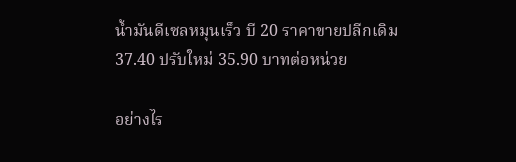น้ำมันดีเซลหมุนเร็ว บี 20 ราคาขายปลีกเดิม 37.40 ปรับใหม่ 35.90 บาทต่อหน่วย

อย่างไร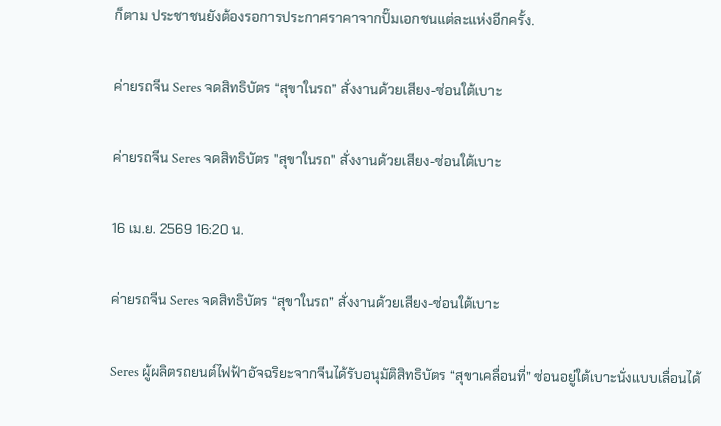ก็ตาม ประชาชนยังต้องรอการประกาศราคาจากปั๊มเอกชนแต่ละแห่งอีกครั้ง.

ค่ายรถจีน Seres จดสิทธิบัตร “สุขาในรถ” สั่งงานด้วยเสียง-ซ่อนใต้เบาะ

ค่ายรถจีน Seres จดสิทธิบัตร "สุขาในรถ" สั่งงานด้วยเสียง-ซ่อนใต้เบาะ

16 เม.ย. 2569 16:20 น.

ค่ายรถจีน Seres จดสิทธิบัตร “สุขาในรถ” สั่งงานด้วยเสียง-ซ่อนใต้เบาะ

Seres ผู้ผลิตรถยนต์ไฟฟ้าอัจฉริยะจากจีนได้รับอนุมัติสิทธิบัตร “สุขาเคลื่อนที่” ซ่อนอยู่ใต้เบาะนั่งแบบเลื่อนได้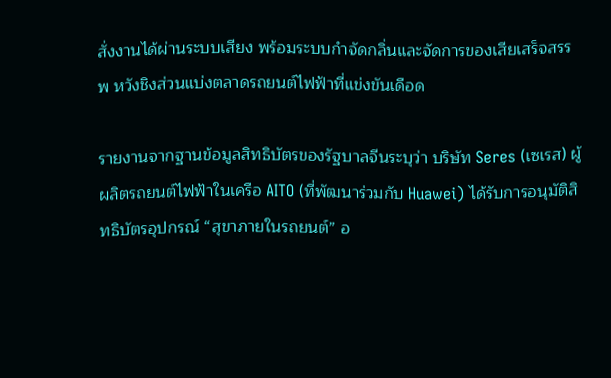สั่งงานได้ผ่านระบบเสียง พร้อมระบบกำจัดกลิ่นและจัดการของเสียเสร็จสรรพ หวังชิงส่วนแบ่งตลาดรถยนต์ไฟฟ้าที่แข่งขันเดือด

รายงานจากฐานข้อมูลสิทธิบัตรของรัฐบาลจีนระบุว่า บริษัท Seres (เซเรส) ผู้ผลิตรถยนต์ไฟฟ้าในเครือ AITO (ที่พัฒนาร่วมกับ Huawei) ได้รับการอนุมัติสิทธิบัตรอุปกรณ์ “สุขาภายในรถยนต์” อ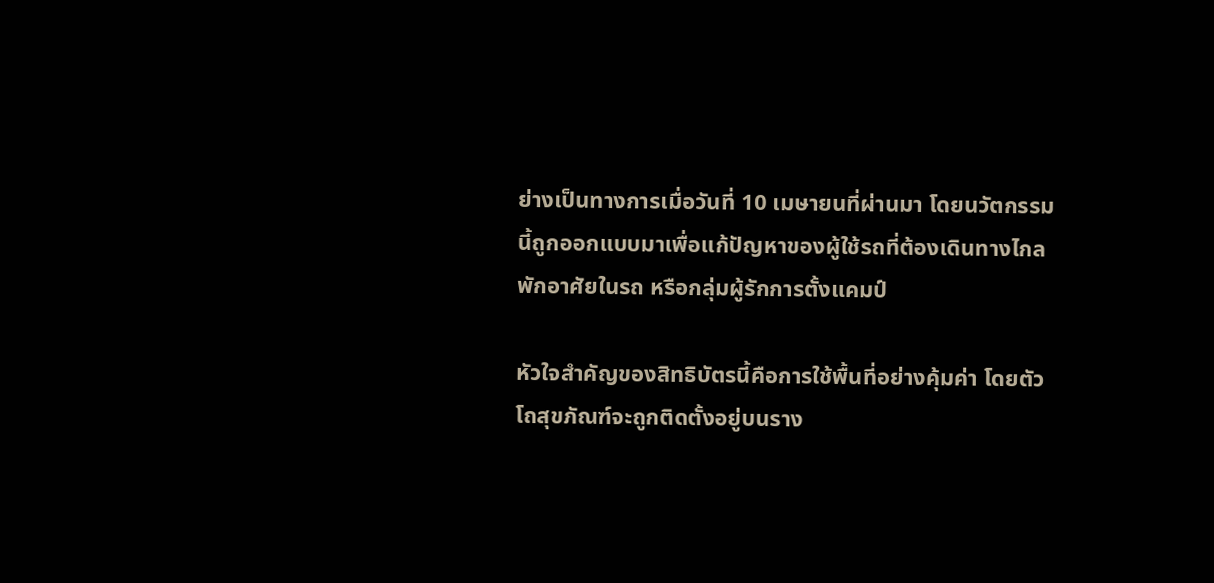ย่างเป็นทางการเมื่อวันที่ 10 เมษายนที่ผ่านมา โดยนวัตกรรมนี้ถูกออกแบบมาเพื่อแก้ปัญหาของผู้ใช้รถที่ต้องเดินทางไกล พักอาศัยในรถ หรือกลุ่มผู้รักการตั้งแคมป์

หัวใจสำคัญของสิทธิบัตรนี้คือการใช้พื้นที่อย่างคุ้มค่า โดยตัวโถสุขภัณฑ์จะถูกติดตั้งอยู่บนราง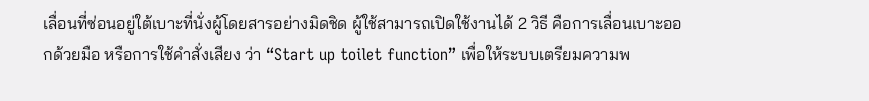เลื่อนที่ซ่อนอยู่ใต้เบาะที่นั่งผู้โดยสารอย่างมิดชิด ผู้ใช้สามารถเปิดใช้งานได้ 2 วิธี คือการเลื่อนเบาะออกด้วยมือ หรือการใช้คำสั่งเสียง ว่า “Start up toilet function” เพื่อให้ระบบเตรียมความพ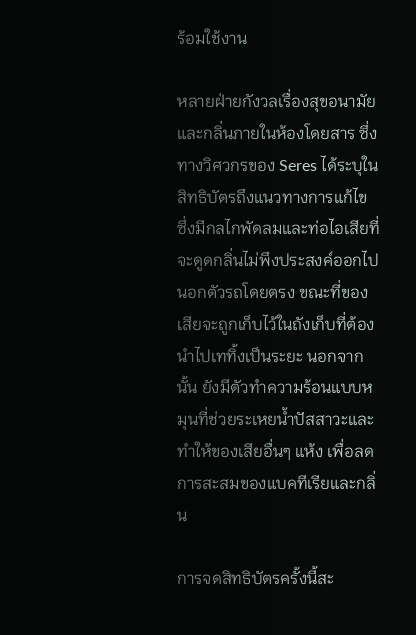ร้อมใช้งาน

หลายฝ่ายกังวลเรื่องสุขอนามัยและกลิ่นภายในห้องโดยสาร ซึ่งทางวิศวกรของ Seres ได้ระบุในสิทธิบัตรถึงแนวทางการแก้ไข ซึ่งมีกลไกพัดลมและท่อไอเสียที่จะดูดกลิ่นไม่พึงประสงค์ออกไปนอกตัวรถโดยตรง ขณะที่ของเสียจะถูกเก็บไว้ในถังเก็บที่ต้องนำไปเททิ้งเป็นระยะ นอกจากนั้น ยังมีตัวทำความร้อนแบบหมุนที่ช่วยระเหยน้ำปัสสาวะและทำให้ของเสียอื่นๆ แห้ง เพื่อลดการสะสมของแบคทีเรียและกลิ่น

การจดสิทธิบัตรครั้งนี้สะ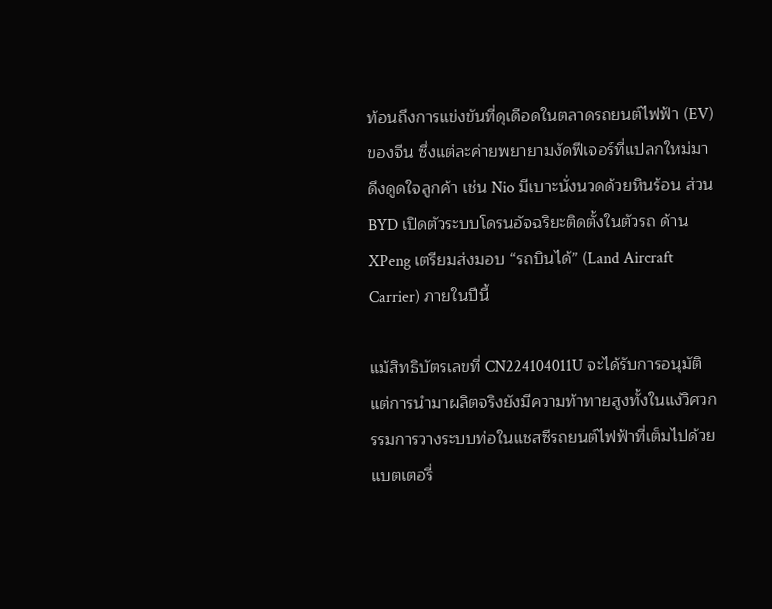ท้อนถึงการแข่งขันที่ดุเดือดในตลาดรถยนต์ไฟฟ้า (EV) ของจีน ซึ่งแต่ละค่ายพยายามงัดฟีเจอร์ที่แปลกใหม่มาดึงดูดใจลูกค้า เช่น Nio มีเบาะนั่งนวดด้วยหินร้อน ส่วน BYD เปิดตัวระบบโดรนอัจฉริยะติดตั้งในตัวรถ ด้าน XPeng เตรียมส่งมอบ “รถบินได้” (Land Aircraft Carrier) ภายในปีนี้

แม้สิทธิบัตรเลขที่ CN224104011U จะได้รับการอนุมัติ แต่การนำมาผลิตจริงยังมีความท้าทายสูงทั้งในแง่วิศวกรรมการวางระบบท่อในแชสซีรถยนต์ไฟฟ้าที่เต็มไปด้วยแบตเตอรี่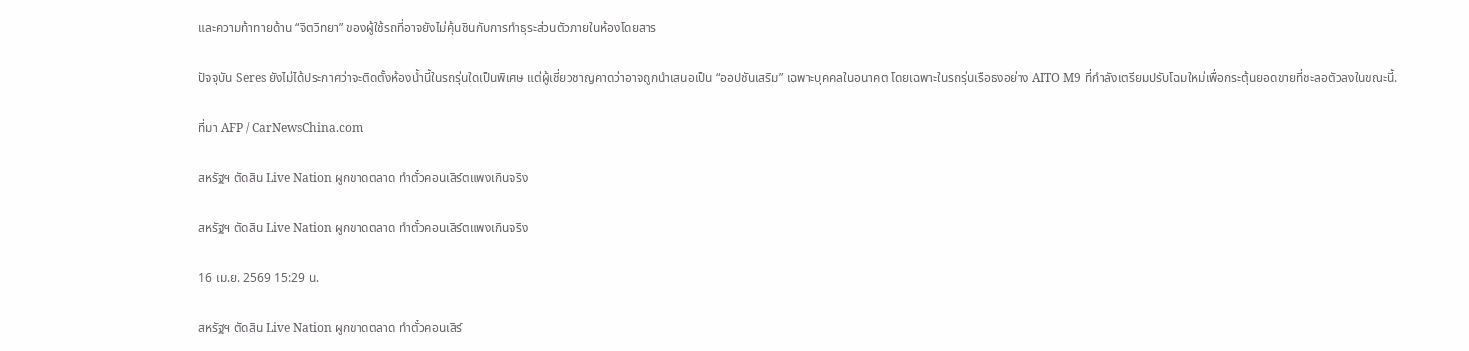และความท้าทายด้าน “จิตวิทยา” ของผู้ใช้รถที่อาจยังไม่คุ้นชินกับการทำธุระส่วนตัวภายในห้องโดยสาร

ปัจจุบัน Seres ยังไม่ได้ประกาศว่าจะติดตั้งห้องน้ำนี้ในรถรุ่นใดเป็นพิเศษ แต่ผู้เชี่ยวชาญคาดว่าอาจถูกนำเสนอเป็น “ออปชันเสริม” เฉพาะบุคคลในอนาคต โดยเฉพาะในรถรุ่นเรือธงอย่าง AITO M9 ที่กำลังเตรียมปรับโฉมใหม่เพื่อกระตุ้นยอดขายที่ชะลอตัวลงในขณะนี้.

ที่มา AFP / CarNewsChina.com

สหรัฐฯ ตัดสิน Live Nation ผูกขาดตลาด ทำตั๋วคอนเสิร์ตแพงเกินจริง

สหรัฐฯ ตัดสิน Live Nation ผูกขาดตลาด ทำตั๋วคอนเสิร์ตแพงเกินจริง

16 เม.ย. 2569 15:29 น.

สหรัฐฯ ตัดสิน Live Nation ผูกขาดตลาด ทำตั๋วคอนเสิร์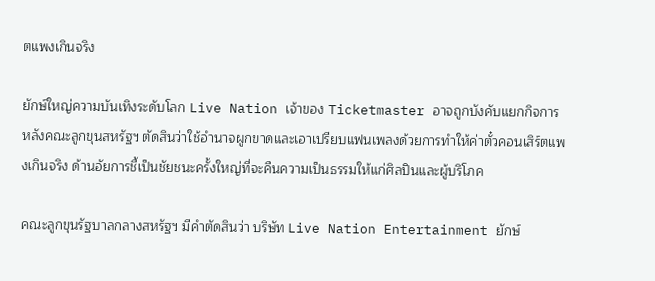ตแพงเกินจริง

ยักษ์ใหญ่ความบันเทิงระดับโลก Live Nation เจ้าของ Ticketmaster อาจถูกบังคับแยกกิจการ หลังคณะลูกขุนสหรัฐฯ ตัดสินว่าใช้อำนาจผูกขาดและเอาเปรียบแฟนเพลงด้วยการทำให้ค่าตั๋วคอนเสิร์ตแพงเกินจริง ด้านอัยการชี้เป็นชัยชนะครั้งใหญ่ที่จะคืนความเป็นธรรมให้แก่ศิลปินและผู้บริโภค

คณะลูกขุนรัฐบาลกลางสหรัฐฯ มีคำตัดสินว่า บริษัท Live Nation Entertainment ยักษ์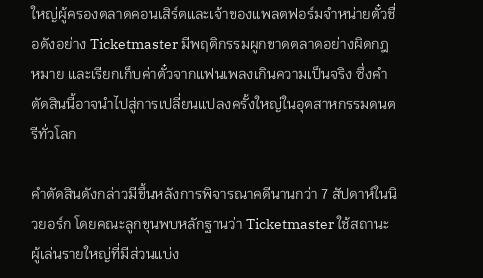ใหญ่ผู้ครองตลาดคอนเสิร์ตและเจ้าของแพลตฟอร์มจำหน่ายตั๋วชื่อดังอย่าง Ticketmaster มีพฤติกรรมผูกขาดตลาดอย่างผิดกฎหมาย และเรียกเก็บค่าตั๋วจากแฟนเพลงเกินความเป็นจริง ซึ่งคำตัดสินนี้อาจนำไปสู่การเปลี่ยนแปลงครั้งใหญ่ในอุตสาหกรรมดนตรีทั่วโลก

คำตัดสินดังกล่าวมีขึ้นหลังการพิจารณาคดีนานกว่า 7 สัปดาห์ในนิวยอร์ก โดยคณะลูกขุนพบหลักฐานว่า Ticketmaster ใช้สถานะผู้เล่นรายใหญ่ที่มีส่วนแบ่ง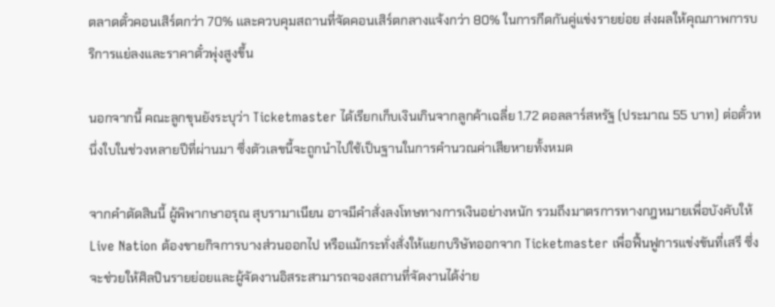ตลาดตั๋วคอนเสิร์ตกว่า 70% และควบคุมสถานที่จัดคอนเสิร์ตกลางแจ้งกว่า 80% ในการกีดกันคู่แข่งรายย่อย ส่งผลให้คุณภาพการบริการแย่ลงและราคาตั๋วพุ่งสูงขึ้น

นอกจากนี้ คณะลูกขุนยังระบุว่า Ticketmaster ได้เรียกเก็บเงินเกินจากลูกค้าเฉลี่ย 1.72 ดอลลาร์สหรัฐ (ประมาณ 55 บาท) ต่อตั๋วหนึ่งใบในช่วงหลายปีที่ผ่านมา ซึ่งตัวเลขนี้จะถูกนำไปใช้เป็นฐานในการคำนวณค่าเสียหายทั้งหมด

จากคำตัดสินนี้ ผู้พิพากษาอรุณ สุบรามาเนียน อาจมีคำสั่งลงโทษทางการเงินอย่างหนัก รวมถึงมาตรการทางกฎหมายเพื่อบังคับให้ Live Nation ต้องขายกิจการบางส่วนออกไป หรือแม้กระทั่งสั่งให้แยกบริษัทออกจาก Ticketmaster เพื่อฟื้นฟูการแข่งขันที่เสรี ซึ่งจะช่วยให้ศิลปินรายย่อยและผู้จัดงานอิสระสามารถจองสถานที่จัดงานได้ง่าย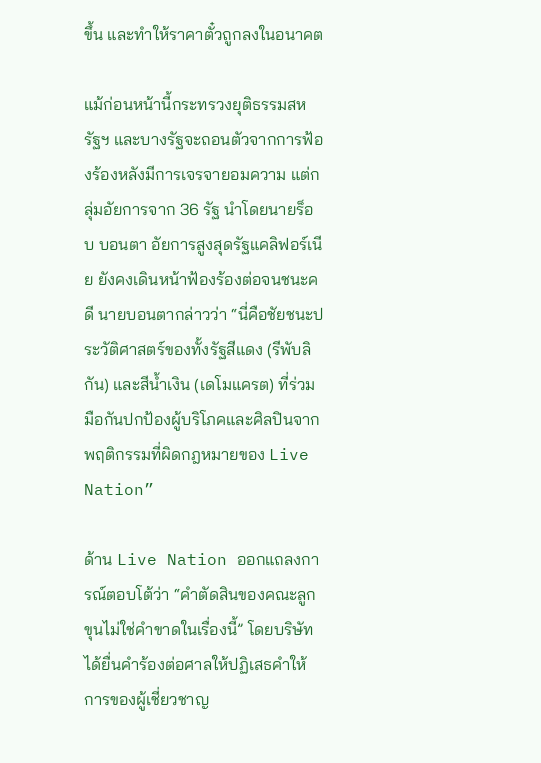ขึ้น และทำให้ราคาตั๋วถูกลงในอนาคต

แม้ก่อนหน้านี้กระทรวงยุติธรรมสหรัฐฯ และบางรัฐจะถอนตัวจากการฟ้องร้องหลังมีการเจรจายอมความ แต่กลุ่มอัยการจาก 36 รัฐ นำโดยนายร็อบ บอนตา อัยการสูงสุดรัฐแคลิฟอร์เนีย ยังคงเดินหน้าฟ้องร้องต่อจนชนะคดี นายบอนตากล่าวว่า “นี่คือชัยชนะประวัติศาสตร์ของทั้งรัฐสีแดง (รีพับลิกัน) และสีน้ำเงิน (เดโมแครต) ที่ร่วมมือกันปกป้องผู้บริโภคและศิลปินจากพฤติกรรมที่ผิดกฎหมายของ Live Nation”

ด้าน Live Nation ออกแถลงการณ์ตอบโต้ว่า “คำตัดสินของคณะลูกขุนไม่ใช่คำขาดในเรื่องนี้” โดยบริษัทได้ยื่นคำร้องต่อศาลให้ปฏิเสธคำให้การของผู้เชี่ยวชาญ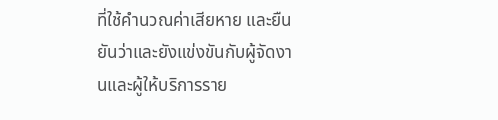ที่ใช้คำนวณค่าเสียหาย และยืนยันว่าและยังแข่งขันกับผู้จัดงานและผู้ให้บริการราย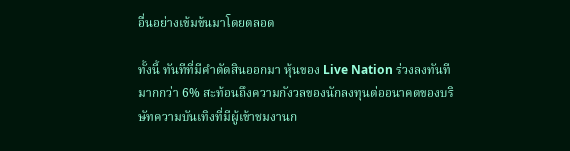อื่นอย่างเข้มข้นมาโดยตลอด

ทั้งนี้ ทันทีที่มีคำตัดสินออกมา หุ้นของ Live Nation ร่วงลงทันทีมากกว่า 6% สะท้อนถึงความกังวลของนักลงทุนต่ออนาคตของบริษัทความบันเทิงที่มีผู้เข้าชมงานก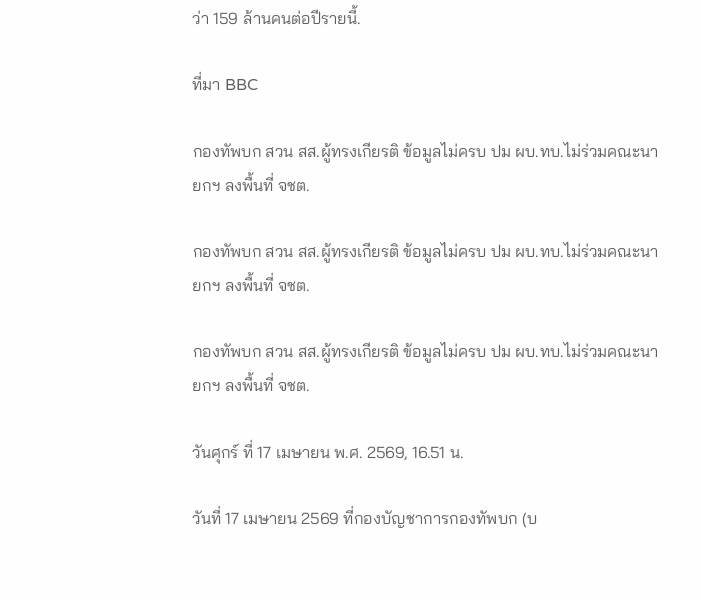ว่า 159 ล้านคนต่อปีรายนี้.

ที่มา BBC

กองทัพบก สวน สส.ผู้ทรงเกียรติ ข้อมูลไม่ครบ ปม ผบ.ทบ.ไม่ร่วมคณะนายกฯ ลงพื้นที่ จชต.

กองทัพบก สวน สส.ผู้ทรงเกียรติ ข้อมูลไม่ครบ ปม ผบ.ทบ.ไม่ร่วมคณะนายกฯ ลงพื้นที่ จชต.

กองทัพบก สวน สส.ผู้ทรงเกียรติ ข้อมูลไม่ครบ ปม ผบ.ทบ.ไม่ร่วมคณะนายกฯ ลงพื้นที่ จชต.

วันศุกร์ ที่ 17 เมษายน พ.ศ. 2569, 16.51 น.

วันที่ 17 เมษายน 2569 ที่กองบัญชาการกองทัพบก (บ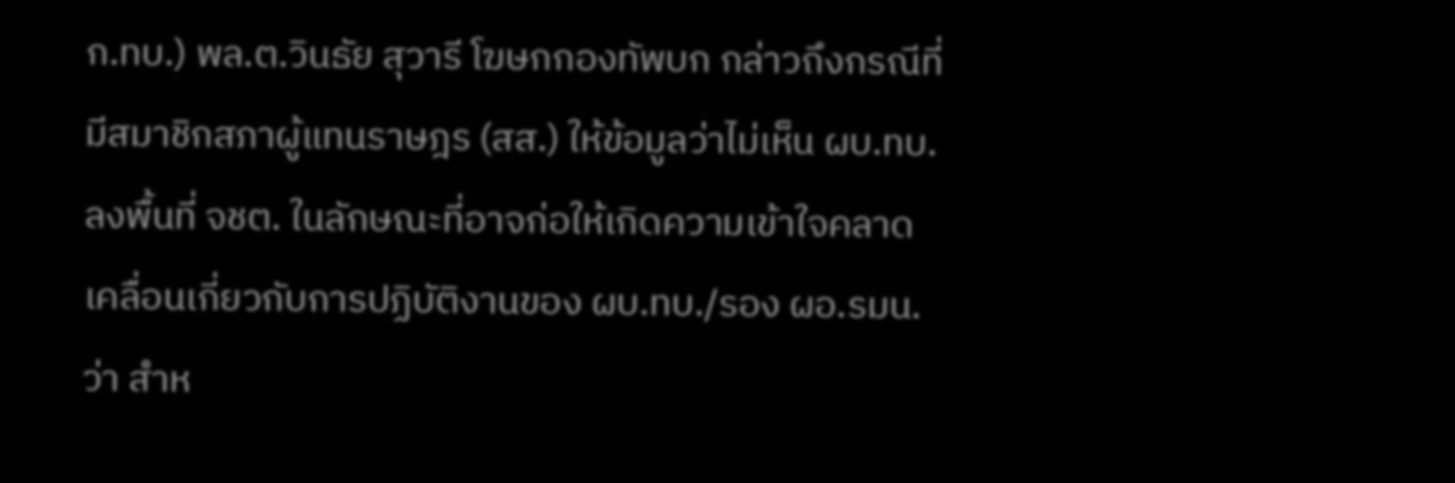ก.ทบ.) พล.ต.วินธัย สุวารี โฆษกกองทัพบก กล่าวถึงกรณีที่มีสมาชิกสภาผู้แทนราษฎร (สส.) ให้ข้อมูลว่าไม่เห็น ผบ.ทบ. ลงพื้นที่ จชต. ในลักษณะที่อาจก่อให้เกิดความเข้าใจคลาดเคลื่อนเกี่ยวกับการปฏิบัติงานของ ผบ.ทบ./รอง ผอ.รมน. ว่า สำห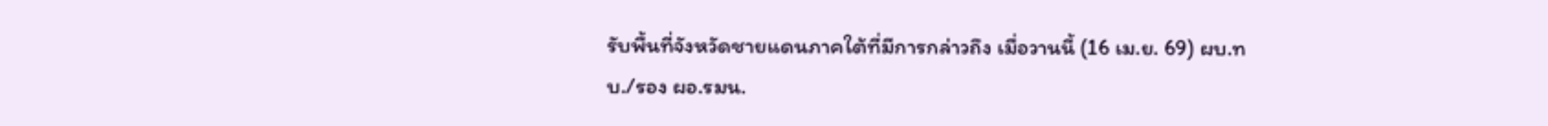รับพื้นที่จังหวัดชายแดนภาคใต้ที่มีการกล่าวถึง เมื่อวานนี้ (16 เม.ย. 69) ผบ.ทบ./รอง ผอ.รมน.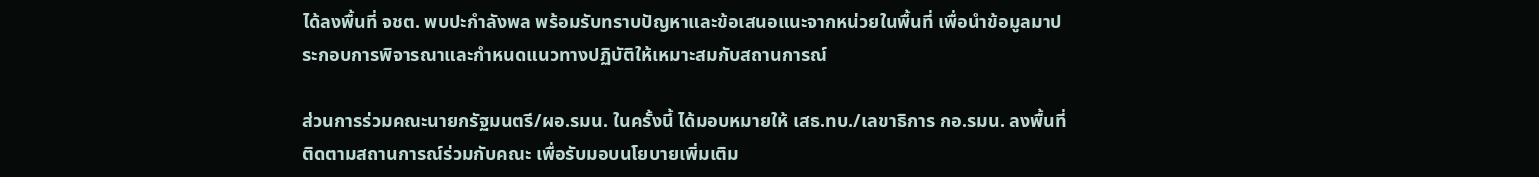ได้ลงพื้นที่ จชต. พบปะกำลังพล พร้อมรับทราบปัญหาและข้อเสนอแนะจากหน่วยในพื้นที่ เพื่อนำข้อมูลมาประกอบการพิจารณาและกำหนดแนวทางปฏิบัติให้เหมาะสมกับสถานการณ์

ส่วนการร่วมคณะนายกรัฐมนตรี/ผอ.รมน. ในครั้งนี้ ได้มอบหมายให้ เสธ.ทบ./เลขาธิการ กอ.รมน. ลงพื้นที่ติดตามสถานการณ์ร่วมกับคณะ เพื่อรับมอบนโยบายเพิ่มเติม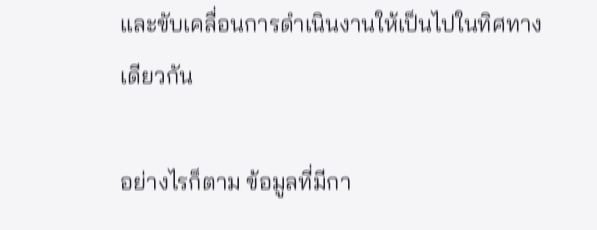และขับเคลื่อนการดำเนินงานให้เป็นไปในทิศทางเดียวกัน

อย่างไรก็ตาม ข้อมูลที่มีกา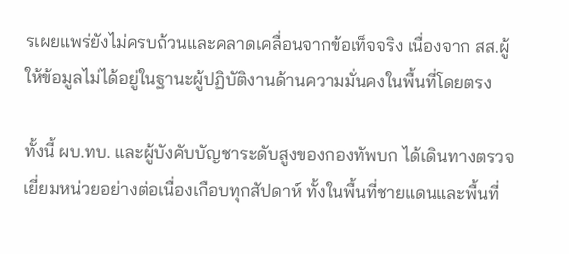รเผยแพร่ยังไม่ครบถ้วนและคลาดเคลื่อนจากข้อเท็จจริง เนื่องจาก สส.ผู้ให้ข้อมูลไม่ได้อยู่ในฐานะผู้ปฏิบัติงานด้านความมั่นคงในพื้นที่โดยตรง

ทั้งนี้ ผบ.ทบ. และผู้บังคับบัญชาระดับสูงของกองทัพบก ได้เดินทางตรวจเยี่ยมหน่วยอย่างต่อเนื่องเกือบทุกสัปดาห์ ทั้งในพื้นที่ชายแดนและพื้นที่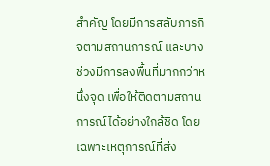สำคัญ โดยมีการสลับภารกิจตามสถานการณ์ และบางช่วงมีการลงพื้นที่มากกว่าหนึ่งจุด เพื่อให้ติดตามสถานการณ์ได้อย่างใกล้ชิด โดยเฉพาะเหตุการณ์ที่ส่ง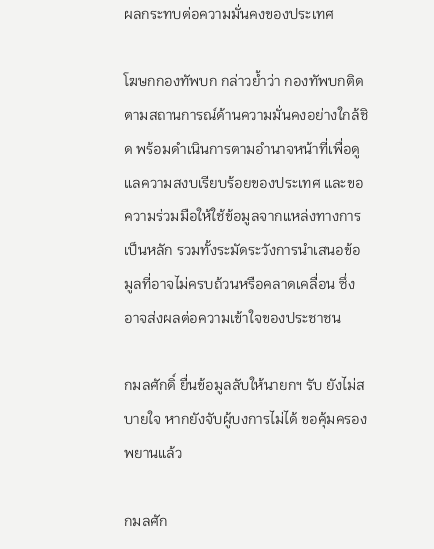ผลกระทบต่อความมั่นคงของประเทศ

โฆษกกองทัพบก กล่าวย้ำว่า กองทัพบกติดตามสถานการณ์ด้านความมั่นคงอย่างใกล้ชิด พร้อมดำเนินการตามอำนาจหน้าที่เพื่อดูแลความสงบเรียบร้อยของประเทศ และขอความร่วมมือให้ใช้ข้อมูลจากแหล่งทางการเป็นหลัก รวมทั้งระมัดระวังการนำเสนอข้อมูลที่อาจไม่ครบถ้วนหรือคลาดเคลื่อน ซึ่งอาจส่งผลต่อความเข้าใจของประชาชน

กมลศักดิ์ ยื่นข้อมูลลับให้นายกฯ รับ ยังไม่สบายใจ หากยังจับผู้บงการไม่ได้ ขอคุ้มครองพยานแล้ว

กมลศัก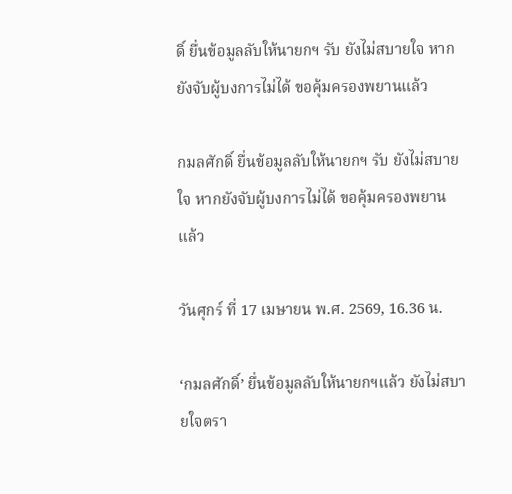ดิ์ ยื่นข้อมูลลับให้นายกฯ รับ ยังไม่สบายใจ หากยังจับผู้บงการไม่ได้ ขอคุ้มครองพยานแล้ว

กมลศักดิ์ ยื่นข้อมูลลับให้นายกฯ รับ ยังไม่สบายใจ หากยังจับผู้บงการไม่ได้ ขอคุ้มครองพยานแล้ว

วันศุกร์ ที่ 17 เมษายน พ.ศ. 2569, 16.36 น.

‘กมลศักดิ์’ ยื่นข้อมูลลับให้นายกฯแล้ว ยังไม่สบายใจตรา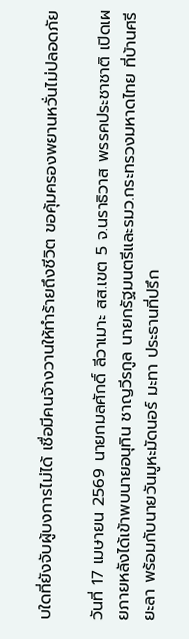บใดที่ยังจับผู้บงการไม่ได้ เชื่อมีคนจ้างวานให้ทำร้ายถึงชีวิต ขอคุ้มครองพยานหวั่นไม่ปลอดภัย

วันที่ 17 เมษายน 2569 นายกมลศักดิ์ ลีวาเมาะ สส.เขต 5 จ.นราธิวาส พรรคประชาชาติ เปิดเผยภายหลังได้เข้าพบนายอนุทิน ชาญวีรกูล นายกรัฐมนตรีและรมว.กระทรวงมหาดไทย ที่บ้านศรียะลา พร้อมกับนายวันมูหะมัดนอร์ มะทา ประธานที่ปรึก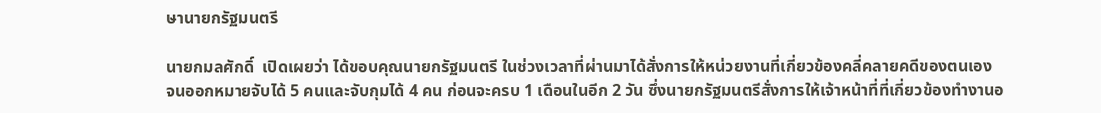ษานายกรัฐมนตรี

นายกมลศักดิ์  เปิดเผยว่า ได้ขอบคุณนายกรัฐมนตรี ในช่วงเวลาที่ผ่านมาได้สั่งการให้หน่วยงานที่เกี่ยวข้องคลี่คลายคดีของตนเอง จนออกหมายจับได้ 5 คนและจับกุมได้ 4 คน ก่อนจะครบ 1 เดือนในอีก 2 วัน ซึ่งนายกรัฐมนตรีสั่งการให้เจ้าหน้าที่ที่เกี่ยวข้องทำงานอ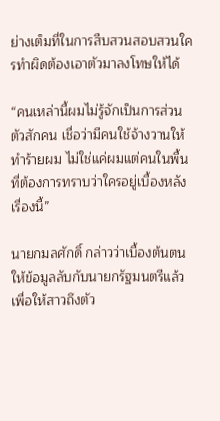ย่างเต็มที่ในการสืบสวนสอบสวนใครทำผิดต้องเอาตัวมาลงโทษให้ได้

“คนเหล่านี้ผมไม่รู้จักเป็นการส่วนตัวสักคน เชื่อว่ามีคนใช้จ้างวานให้ทำร้ายผม ไม่ใช่แค่ผมแต่คนในพื้นที่ต้องการทราบว่าใครอยู่เบื้องหลังเรื่องนี้”

นายกมลศักดิ์ กล่าวว่าเบื้องต้นตนให้ข้อมูลลับกับนายกรัฐมนตรีแล้วเพื่อให้สาวถึงตัว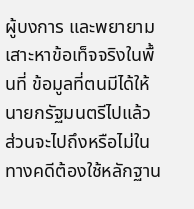ผู้บงการ และพยายามเสาะหาข้อเท็จจริงในพื้นที่ ข้อมูลที่ตนมีได้ให้นายกรัฐมนตรีไปแล้ว ส่วนจะไปถึงหรือไม่ในทางคดีต้องใช้หลักฐาน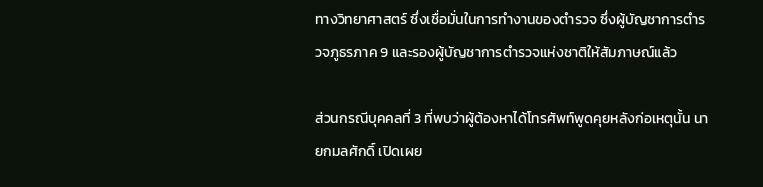ทางวิทยาศาสตร์ ซึ่งเชื่อมั่นในการทำงานของตำรวจ ซึ่งผู้บัญชาการตำรวจภูธรภาค 9 และรองผู้บัญชาการตำรวจแห่งชาติให้สัมภาษณ์แล้ว

ส่วนกรณีบุคคลที่ 3 ที่พบว่าผู้ต้องหาได้โทรศัพท์พูดคุยหลังก่อเหตุนั้น นายกมลศักดิ์ เปิดเผย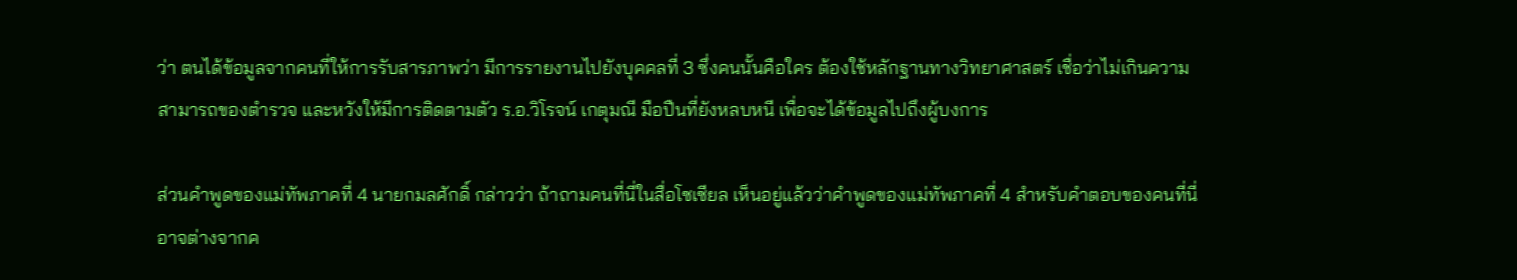ว่า ตนได้ข้อมูลจากคนที่ให้การรับสารภาพว่า มีการรายงานไปยังบุคคลที่ 3 ซึ่งคนนั้นคือใคร ต้องใช้หลักฐานทางวิทยาศาสตร์ เชื่อว่าไม่เกินความสามารถของตำรวจ และหวังให้มีการติดตามตัว ร.อ.วิโรจน์ เกตุมณี มือปืนที่ยังหลบหนี เพื่อจะได้ข้อมูลไปถึงผู้บงการ

ส่วนคำพูดของแม่ทัพภาคที่ 4 นายกมลศักดิ์ กล่าวว่า ถ้าถามคนที่นี่ในสื่อโซเซียล เห็นอยู่แล้วว่าคำพูดของแม่ทัพภาคที่ 4 สำหรับคำตอบของคนที่นี่ อาจต่างจากค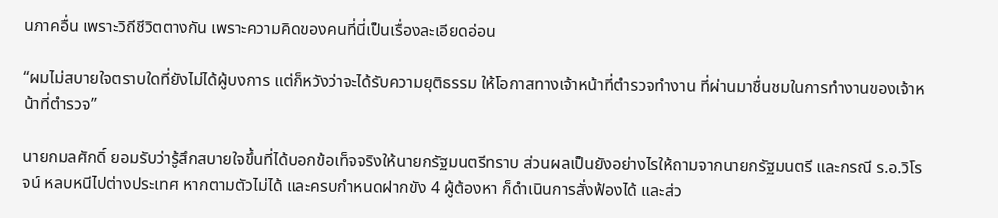นภาคอื่น เพราะวิถีชีวิตตางกัน เพราะความคิดของคนที่นี่เป็นเรื่องละเอียดอ่อน

“ผมไม่สบายใจตราบใดที่ยังไม่ได้ผู้บงการ แต่ก็หวังว่าจะได้รับความยุติธรรม ให้โอกาสทางเจ้าหน้าที่ตำรวจทำงาน ที่ผ่านมาชื่นชมในการทำงานของเจ้าหน้าที่ตำรวจ”

นายกมลศักดิ์ ยอมรับว่ารู้สึกสบายใจขึ้นที่ได้บอกข้อเท็จจริงให้นายกรัฐมนตรีทราบ ส่วนผลเป็นยังอย่างไรให้ถามจากนายกรัฐมนตรี และกรณี ร.อ.วิโรจน์ หลบหนีไปต่างประเทศ หากตามตัวไม่ได้ และครบกำหนดฝากขัง 4 ผู้ต้องหา ก็ดำเนินการสั่งฟ้องได้ และส่ว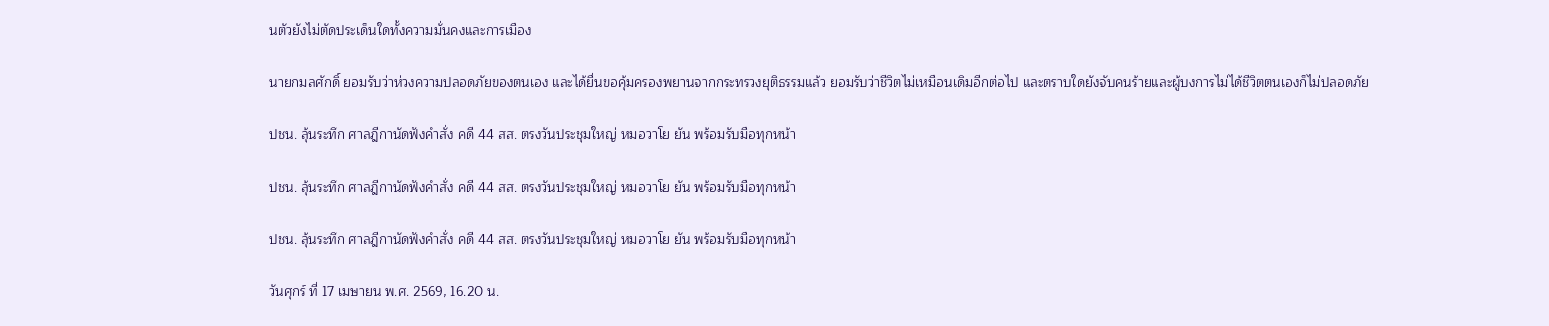นตัวยังไม่ตัดประเด็นใดทั้งความมั่นคงและการเมือง

นายกมลศักดิ์ ยอมรับว่าห่วงความปลอดภัยของตนเอง และได้ยื่นขอคุ้มครองพยานจากกระทรวงยุติธรรมแล้ว ยอมรับว่าชีวิตไม่เหมือนเดิมอีกต่อไป และตราบใดยังจับคนร้ายและผู้บงการไม่ได้ชีวิตตนเองก็ไม่ปลอดภัย

ปชน. ลุ้นระทึก ศาลฎีกานัดฟังคำสั่ง คดี 44 สส. ตรงวันประชุมใหญ่ หมอวาโย ยัน พร้อมรับมือทุกหน้า

ปชน. ลุ้นระทึก ศาลฎีกานัดฟังคำสั่ง คดี 44 สส. ตรงวันประชุมใหญ่ หมอวาโย ยัน พร้อมรับมือทุกหน้า

ปชน. ลุ้นระทึก ศาลฎีกานัดฟังคำสั่ง คดี 44 สส. ตรงวันประชุมใหญ่ หมอวาโย ยัน พร้อมรับมือทุกหน้า

วันศุกร์ ที่ 17 เมษายน พ.ศ. 2569, 16.20 น.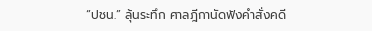“ปชน.” ลุ้นระทึก ศาลฎีกานัดฟังคำสั่งคดี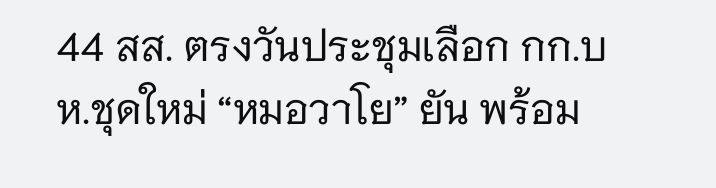44 สส. ตรงวันประชุมเลือก กก.บห.ชุดใหม่ “หมอวาโย” ยัน พร้อม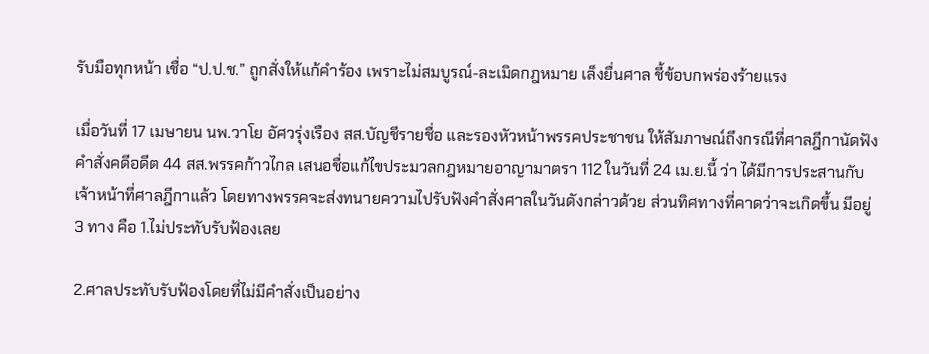รับมือทุกหน้า เชื่อ “ป.ป.ช.” ถูกสั่งให้แก้คำร้อง เพราะไม่สมบูรณ์-ละเมิดกฎหมาย เล็งยื่นศาล ชี้ข้อบกพร่องร้ายแรง

เมื่อวันที่ 17 เมษายน นพ.วาโย อัศวรุ่งเรือง สส.บัญชีรายชื่อ และรองหัวหน้าพรรคประชาชน ให้สัมภาษณ์ถึงกรณีที่ศาลฎีกานัดฟังคำสั่งคดีอดีต 44 สส.พรรคก้าวไกล เสนอชื่อแก้ไขประมวลกฎหมายอาญามาตรา 112 ในวันที่ 24 เม.ย.นี้ ว่า ได้มีการประสานกับเจ้าหน้าที่ศาลฎีกาแล้ว โดยทางพรรคจะส่งทนายความไปรับฟังคำสั่งศาลในวันดังกล่าวด้วย ส่วนทิศทางที่คาดว่าจะเกิดขึ้น มีอยู่ 3 ทาง คือ 1.ไม่ประทับรับฟ้องเลย

2.ศาลประทับรับฟ้องโดยที่ไม่มีคำสั่งเป็นอย่าง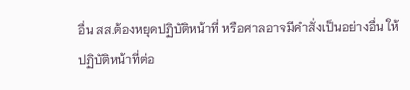อื่น สส.ต้องหยุดปฏิบัติหน้าที่ หรือศาลอาจมีคำสั่งเป็นอย่างอื่น ให้ปฏิบัติหน้าที่ต่อ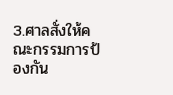3.ศาลสั่งให้คณะกรรมการป้องกัน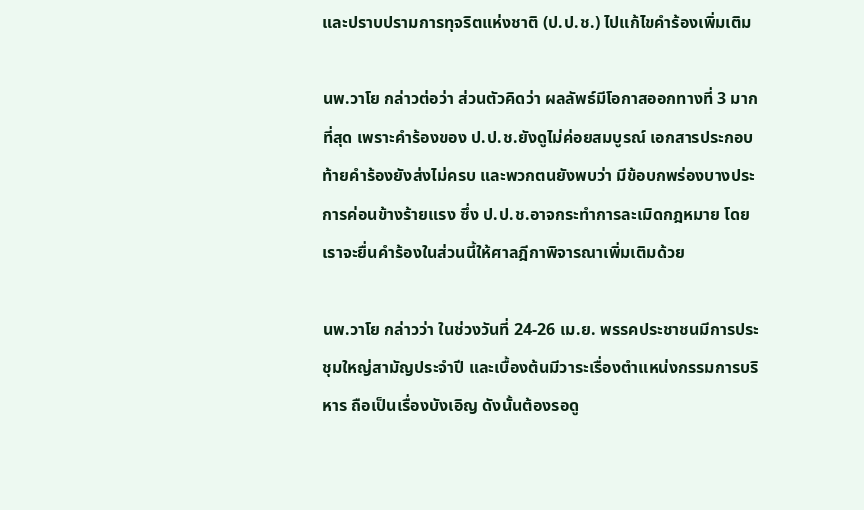และปราบปรามการทุจริตแห่งชาติ (ป.ป.ช.) ไปแก้ไขคำร้องเพิ่มเติม

นพ.วาโย กล่าวต่อว่า ส่วนตัวคิดว่า ผลลัพธ์มีโอกาสออกทางที่ 3 มากที่สุด เพราะคำร้องของ ป.ป.ช.ยังดูไม่ค่อยสมบูรณ์ เอกสารประกอบท้ายคำร้องยังส่งไม่ครบ และพวกตนยังพบว่า มีข้อบกพร่องบางประการค่อนข้างร้ายแรง ซึ่ง ป.ป.ช.อาจกระทำการละเมิดกฎหมาย โดยเราจะยื่นคำร้องในส่วนนี้ให้ศาลฎีกาพิจารณาเพิ่มเติมด้วย

นพ.วาโย กล่าวว่า ในช่วงวันที่ 24-26 เม.ย. พรรคประชาชนมีการประชุมใหญ่สามัญประจำปี และเบื้องต้นมีวาระเรื่องตำแหน่งกรรมการบริหาร ถือเป็นเรื่องบังเอิญ ดังนั้นต้องรอดู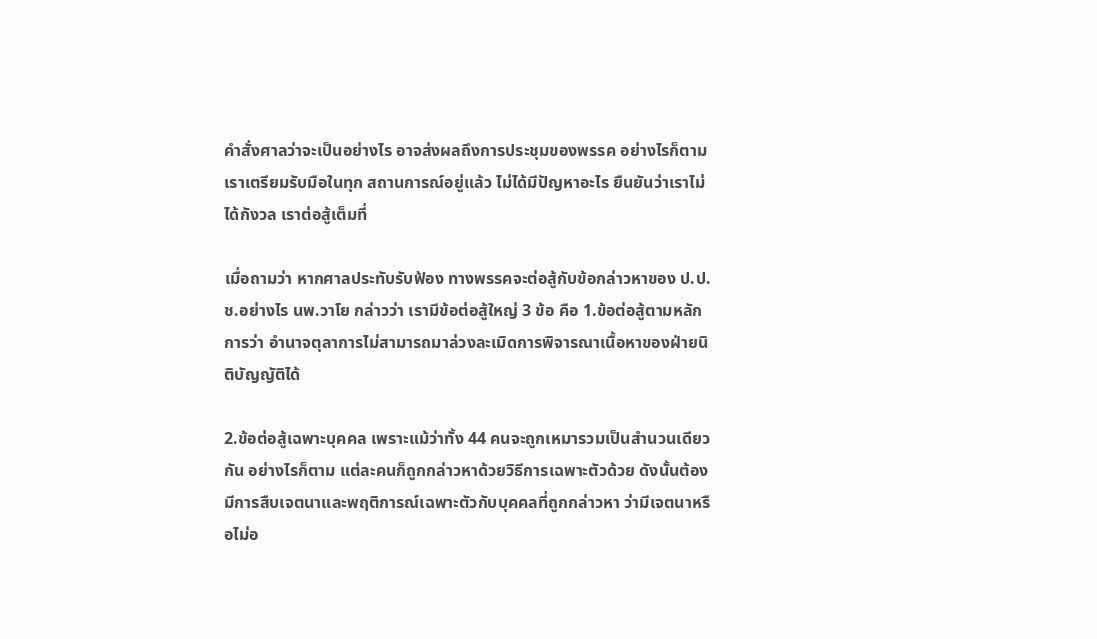คำสั่งศาลว่าจะเป็นอย่างไร อาจส่งผลถึงการประชุมของพรรค อย่างไรก็ตาม เราเตรียมรับมือในทุก สถานการณ์อยู่แล้ว ไม่ได้มีปัญหาอะไร ยืนยันว่าเราไม่ได้กังวล เราต่อสู้เต็มที่

เมื่อถามว่า หากศาลประทับรับฟ้อง ทางพรรคจะต่อสู้กับข้อกล่าวหาของ ป.ป.ช.อย่างไร นพ.วาโย กล่าวว่า เรามีข้อต่อสู้ใหญ่ 3 ข้อ คือ 1.ข้อต่อสู้ตามหลักการว่า อำนาจตุลาการไม่สามารถมาล่วงละเมิดการพิจารณาเนื้อหาของฝ่ายนิติบัญญัติได้

2.ข้อต่อสู้เฉพาะบุคคล เพราะแม้ว่าทั้ง 44 คนจะถูกเหมารวมเป็นสำนวนเดียวกัน อย่างไรก็ตาม แต่ละคนก็ถูกกล่าวหาด้วยวิธีการเฉพาะตัวด้วย ดังนั้นต้องมีการสืบเจตนาและพฤติการณ์เฉพาะตัวกับบุคคลที่ถูกกล่าวหา ว่ามีเจตนาหรือไม่อ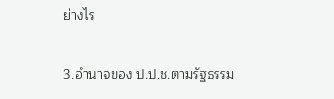ย่างไร

3.อำนาจของ ป.ป.ช.ตามรัฐธรรม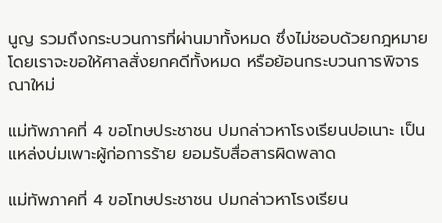นูญ รวมถึงกระบวนการที่ผ่านมาทั้งหมด ซึ่งไม่ชอบด้วยกฎหมาย โดยเราจะขอให้ศาลสั่งยกคดีทั้งหมด หรือย้อนกระบวนการพิจารณาใหม่

แม่ทัพภาคที่ 4 ขอโทษประชาชน ปมกล่าวหาโรงเรียนปอเนาะ เป็นแหล่งบ่มเพาะผู้ก่อการร้าย ยอมรับสื่อสารผิดพลาด

แม่ทัพภาคที่ 4 ขอโทษประชาชน ปมกล่าวหาโรงเรียน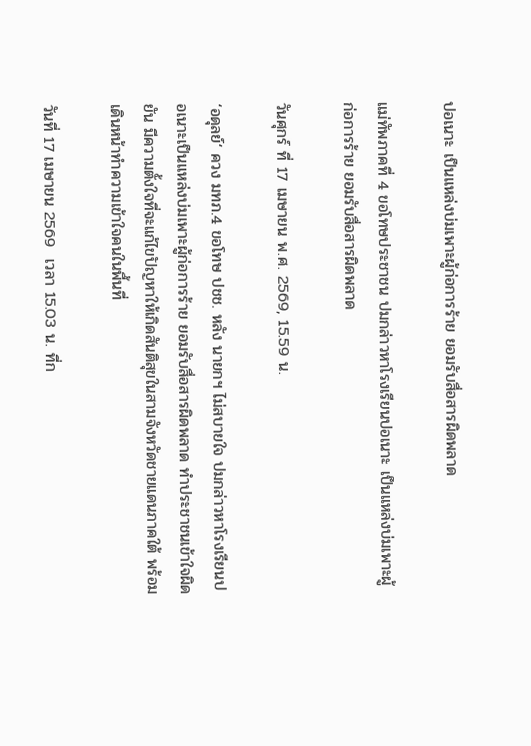ปอเนาะ เป็นแหล่งบ่มเพาะผู้ก่อการร้าย ยอมรับสื่อสารผิดพลาด

แม่ทัพภาคที่ 4 ขอโทษประชาชน ปมกล่าวหาโรงเรียนปอเนาะ เป็นแหล่งบ่มเพาะผู้ก่อการร้าย ยอมรับสื่อสารผิดพลาด

วันศุกร์ ที่ 17 เมษายน พ.ศ. 2569, 15.59 น.

‘อดุลย์‘ ควง มทภ.4 ขอโทษ ปชช. หลัง นายกฯ ไม่สบายใจ ปมกล่าวหาโรงเรียนปอเนาะเป็นแหล่งบ่มเพาะผู้ก่อการร้าย ยอมรับสื่อสารผิดพลาด ทำประชาชนเข้าใจผิด ยัน มีความตั้งใจที่จะแก้ไขปัญหาให้เกิดสันติสุขในสามจังหวัดชายแดนภาคใต้ พร้อมเดินหน้าทำความเข้าใจคนในพื้นที่

วันที่ 17 เมษายน 2569  เวลา 15.03 น. ที่ก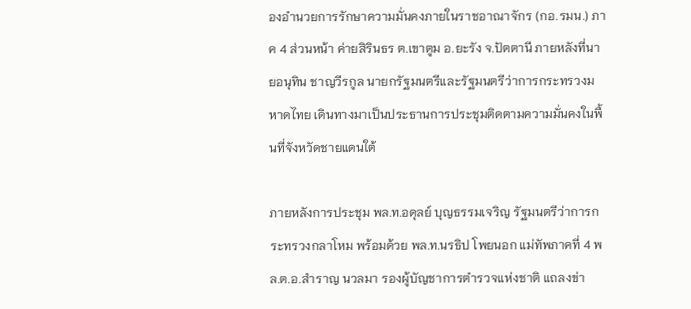องอำนวยการรักษาความมั่นคงภายในราชอาณาจักร (กอ.รมน.) ภาค 4 ส่วนหน้า ค่ายสิรินธร ต.เขาตูม อ.ยะรัง จ.ปัตตานี ภายหลังที่นายอนุทิน ชาญวีรกูล นายกรัฐมนตรีและรัฐมนตรีว่าการกระทรวงมหาดไทย เดินทางมาเป็นประธานการประชุมติดตามความมั่นคงในพื้นที่จังหวัดชายแดนใต้

ภายหลังการประชุม พล.ท.อดุลย์ บุญธรรมเจริญ รัฐมนตรีว่าการกระทรวงกลาโหม พร้อมด้วย พล.ท.นรธิป โพยนอก แม่ทัพภาคที่ 4 พล.ต.อ.สำราญ นวลมา รองผู้บัญชาการตำรวจแห่งชาติ แถลงข่า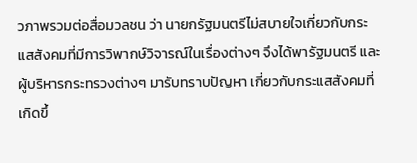วภาพรวมต่อสื่อมวลชน ว่า นายกรัฐมนตรีไม่สบายใจเกี่ยวกับกระแสสังคมที่มีการวิพากษ์วิจารณ์ในเรื่องต่างๆ จึงได้พารัฐมนตรี และผู้บริหารกระทรวงต่างๆ มารับทราบปัญหา เกี่ยวกับกระแสสังคมที่เกิดขึ้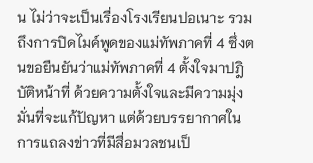น ไม่ว่าจะเป็นเรื่องโรงเรียนปอเนาะ รวมถึงการปิดไมค์พูดของแม่ทัพภาคที่ 4 ซึ่งตนขอยืนยันว่าแม่ทัพภาคที่ 4 ตั้งใจมาปฎิบัติหน้าที่ ด้วยความตั้งใจและมีความมุ่งมั่นที่จะแก้ปัญหา แต่ด้วยบรรยากาศในการแถลงข่าวที่มีสื่อมวลชนเป็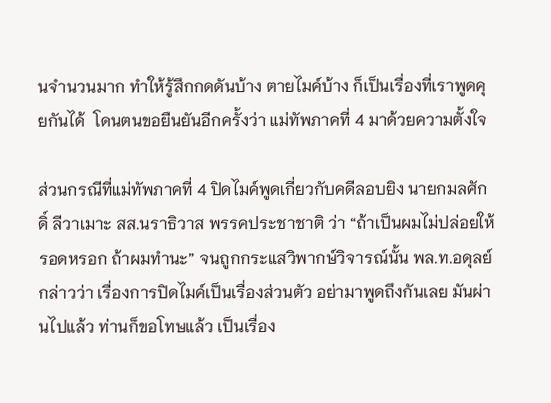นจำนวนมาก ทำให้รู้สึกกดดันบ้าง ตายไมค์บ้าง ก็เป็นเรื่องที่เราพูดคุยกันได้  โดนตนขอยืนยันอีกครั้งว่า แม่ทัพภาคที่ 4 มาด้วยความตั้งใจ

ส่วนกรณีที่แม่ทัพภาคที่ 4 ปิดไมค์พูดเกี่ยวกับคดีลอบยิง นายกมลศักดิ์ ลีวาเมาะ สส.นราธิวาส พรรคประชาชาติ ว่า “ถ้าเป็นผมไม่ปล่อยให้รอดหรอก ถ้าผมทำนะ” จนถูกกระแสวิพากษ์วิจารณ์นั้น พล.ท.อดุลย์ กล่าวว่า เรื่องการปิดไมค์เป็นเรื่องส่วนตัว อย่ามาพูดถึงกันเลย มันผ่านไปแล้ว ท่านก็ขอโทษแล้ว เป็นเรื่อง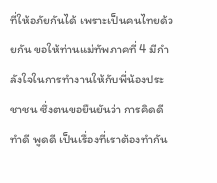ที่ให้อภัยกันได้ เพราะเป็นคนไทยด้วยกัน ขอให้ท่านแม่ทัพภาคที่ 4 มีกำลังใจในการทำงานให้กับพี่น้องประชาชน ซึ่งตนขอยืนยันว่า การคิดดี ทำดี พูดดี เป็นเรื่องที่เราต้องทำกัน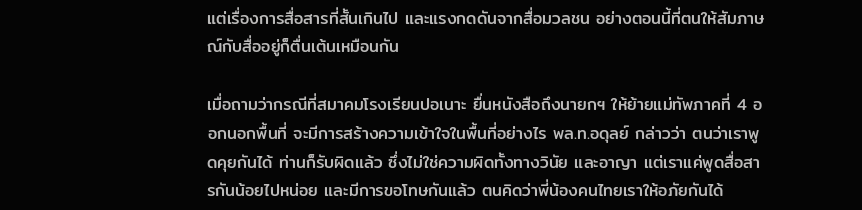แต่เรื่องการสื่อสารที่สั้นเกินไป และแรงกดดันจากสื่อมวลชน อย่างตอนนี้ที่ตนให้สัมภาษณ์กับสื่ออยู่ก็ตื่นเต้นเหมือนกัน

เมื่อถามว่ากรณีที่สมาคมโรงเรียนปอเนาะ ยื่นหนังสือถึงนายกฯ ให้ย้ายแม่ทัพภาคที่ 4 ออกนอกพื้นที่ จะมีการสร้างความเข้าใจในพื้นที่อย่างไร พล.ท.อดุลย์ กล่าวว่า ตนว่าเราพูดคุยกันได้ ท่านก็รับผิดแล้ว ซึ่งไม่ใช่ความผิดทั้งทางวินัย และอาญา แต่เราแค่พูดสื่อสารกันน้อยไปหน่อย และมีการขอโทษกันแล้ว ตนคิดว่าพี่น้องคนไทยเราให้อภัยกันได้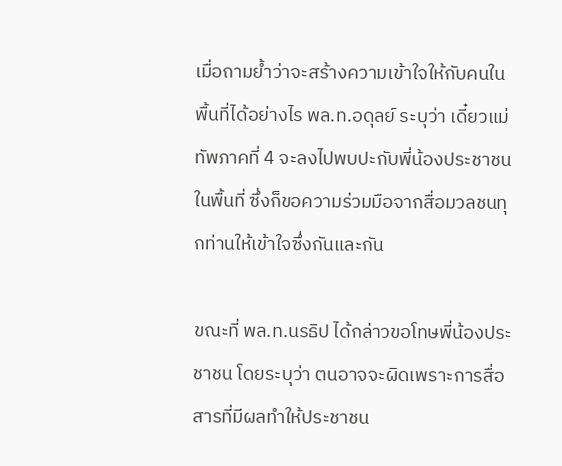เมื่อถามย้ำว่าจะสร้างความเข้าใจให้กับคนในพื้นที่ได้อย่างไร พล.ท.อดุลย์ ระบุว่า เดี๋ยวแม่ทัพภาคที่ 4 จะลงไปพบปะกับพี่น้องประชาชนในพื้นที่ ซึ่งก็ขอความร่วมมือจากสื่อมวลชนทุกท่านให้เข้าใจซึ่งกันและกัน

ขณะที่ พล.ท.นรธิป ได้กล่าวขอโทษพี่น้องประชาชน โดยระบุว่า ตนอาจจะผิดเพราะการสื่อสารที่มีผลทำให้ประชาชน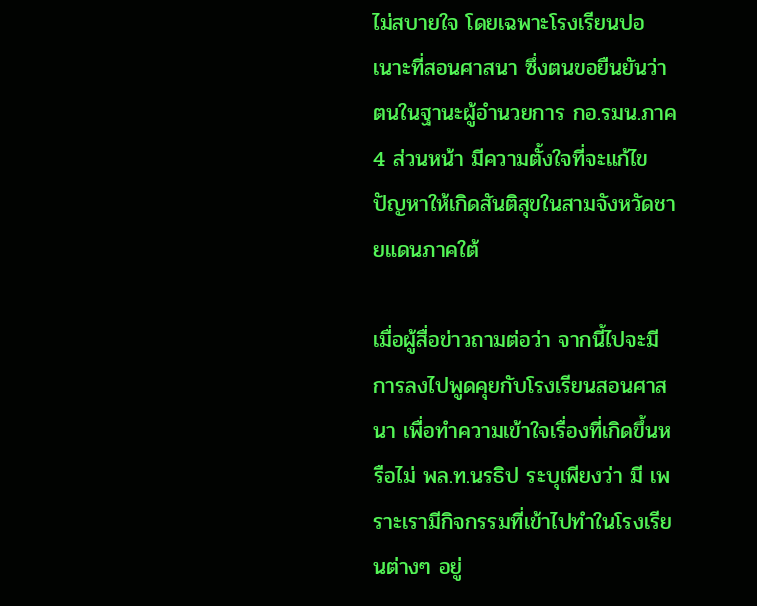ไม่สบายใจ โดยเฉพาะโรงเรียนปอเนาะที่สอนศาสนา ซึ่งตนขอยืนยันว่า ตนในฐานะผู้อำนวยการ กอ.รมน.ภาค 4 ส่วนหน้า มีความตั้งใจที่จะแก้ไขปัญหาให้เกิดสันติสุขในสามจังหวัดชายแดนภาคใต้

เมื่อผู้สื่อข่าวถามต่อว่า จากนี้ไปจะมีการลงไปพูดคุยกับโรงเรียนสอนศาสนา เพื่อทำความเข้าใจเรื่องที่เกิดขึ้นหรือไม่ พล.ท.นรธิป ระบุเพียงว่า มี เพราะเรามีกิจกรรมที่เข้าไปทำในโรงเรียนต่างๆ อยู่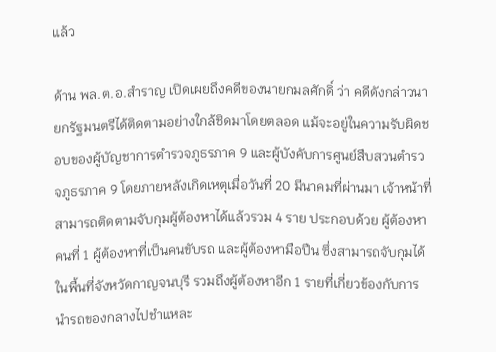แล้ว

ด้าน พล.ต.อ.สำราญ เปิดเผยถึงคดีของนายกมลศักดิ์ ว่า คดีดังกล่าวนายกรัฐมนตรีได้ติดตามอย่างใกล้ชิดมาโดยตลอด แม้จะอยู่ในความรับผิดชอบของผู้บัญชาการตำรวจภูธรภาค 9 และผู้บังคับการศูนย์สืบสวนตำรวจภูธรภาค 9 โดยภายหลังเกิดเหตุเมื่อวันที่ 20 มีนาคมที่ผ่านมา เจ้าหน้าที่สามารถติดตามจับกุมผู้ต้องหาได้แล้วรวม 4 ราย ประกอบด้วย ผู้ต้องหาคนที่ 1 ผู้ต้องหาที่เป็นคนขับรถ และผู้ต้องหามือปืน ซึ่งสามารถจับกุมได้ในพื้นที่จังหวัดกาญจนบุรี รวมถึงผู้ต้องหาอีก 1 รายที่เกี่ยวข้องกับการนำรถของกลางไปชำแหละ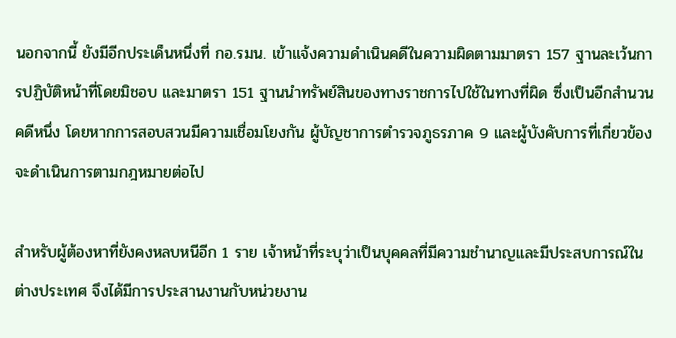นอกจากนี้ ยังมีอีกประเด็นหนึ่งที่ กอ.รมน. เข้าแจ้งความดำเนินคดีในความผิดตามมาตรา 157 ฐานละเว้นการปฏิบัติหน้าที่โดยมิชอบ และมาตรา 151 ฐานนำทรัพย์สินของทางราชการไปใช้ในทางที่ผิด ซึ่งเป็นอีกสำนวนคดีหนึ่ง โดยหากการสอบสวนมีความเชื่อมโยงกัน ผู้บัญชาการตำรวจภูธรภาค 9 และผู้บังคับการที่เกี่ยวข้องจะดำเนินการตามกฎหมายต่อไป

สำหรับผู้ต้องหาที่ยังคงหลบหนีอีก 1 ราย เจ้าหน้าที่ระบุว่าเป็นบุคคลที่มีความชำนาญและมีประสบการณ์ในต่างประเทศ จึงได้มีการประสานงานกับหน่วยงาน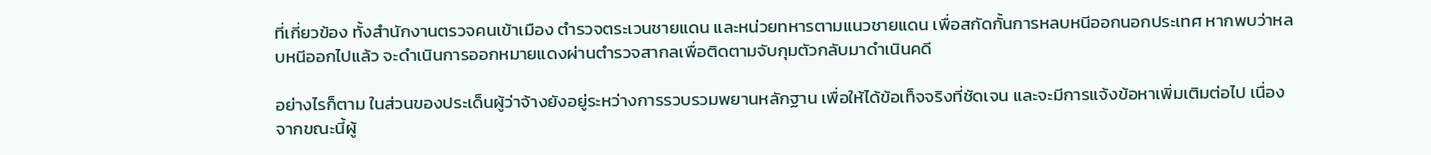ที่เกี่ยวข้อง ทั้งสำนักงานตรวจคนเข้าเมือง ตำรวจตระเวนชายแดน และหน่วยทหารตามแนวชายแดน เพื่อสกัดกั้นการหลบหนีออกนอกประเทศ หากพบว่าหลบหนีออกไปแล้ว จะดำเนินการออกหมายแดงผ่านตำรวจสากลเพื่อติดตามจับกุมตัวกลับมาดำเนินคดี

อย่างไรก็ตาม ในส่วนของประเด็นผู้ว่าจ้างยังอยู่ระหว่างการรวบรวมพยานหลักฐาน เพื่อให้ได้ข้อเท็จจริงที่ชัดเจน และจะมีการแจ้งข้อหาเพิ่มเติมต่อไป เนื่องจากขณะนี้ผู้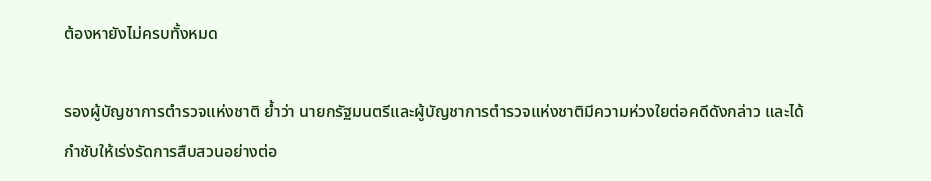ต้องหายังไม่ครบทั้งหมด

รองผู้บัญชาการตำรวจแห่งชาติ ย้ำว่า นายกรัฐมนตรีและผู้บัญชาการตำรวจแห่งชาติมีความห่วงใยต่อคดีดังกล่าว และได้กำชับให้เร่งรัดการสืบสวนอย่างต่อ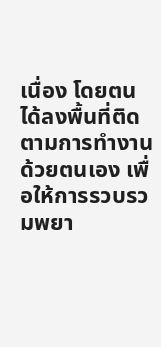เนื่อง โดยตนได้ลงพื้นที่ติดตามการทำงานด้วยตนเอง เพื่อให้การรวบรวมพยา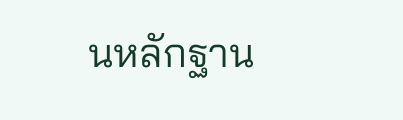นหลักฐาน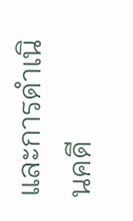และการดำเนินคดี